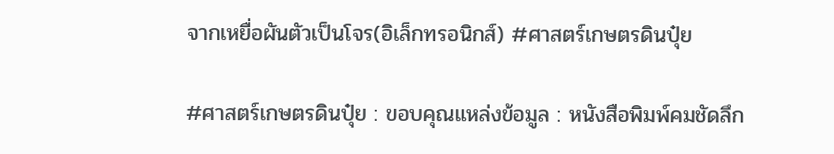จากเหยื่อผันตัวเป็นโจร(อิเล็กทรอนิกส์) #ศาสตร์เกษตรดินปุ๋ย

#ศาสตร์เกษตรดินปุ๋ย : ขอบคุณแหล่งข้อมูล : หนังสือพิมพ์คมชัดลึก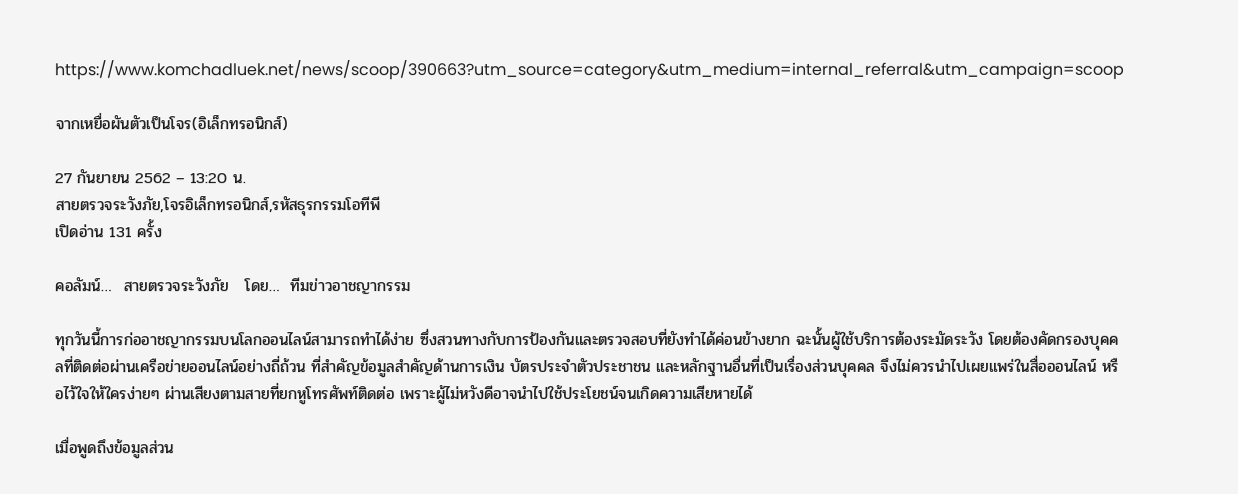https://www.komchadluek.net/news/scoop/390663?utm_source=category&utm_medium=internal_referral&utm_campaign=scoop

จากเหยื่อผันตัวเป็นโจร(อิเล็กทรอนิกส์)

27 กันยายน 2562 – 13:20 น.
สายตรวจระวังภัย,โจรอิเล็กทรอนิกส์,รหัสธุรกรรมโอทีพี
เปิดอ่าน 131 ครั้ง

คอลัมน์…  สายตรวจระวังภัย   โดย…  ทีมข่าวอาชญากรรม

ทุกวันนี้การก่ออาชญากรรมบนโลกออนไลน์สามารถทำได้ง่าย ซึ่งสวนทางกับการป้องกันและตรวจสอบที่ยังทำได้ค่อนข้างยาก ฉะนั้นผู้ใช้บริการต้องระมัดระวัง โดยต้องคัดกรองบุคคลที่ติดต่อผ่านเครือข่ายออนไลน์อย่างถี่ถ้วน ที่สำคัญข้อมูลสำคัญด้านการเงิน บัตรประจำตัวประชาชน และหลักฐานอื่นที่เป็นเรื่องส่วนบุคคล จึงไม่ควรนำไปเผยแพร่ในสื่อออนไลน์ หรือไว้ใจให้ใครง่ายๆ ผ่านเสียงตามสายที่ยกหูโทรศัพท์ติดต่อ เพราะผู้ไม่หวังดีอาจนำไปใช้ประโยชน์จนเกิดความเสียหายได้

เมื่อพูดถึงข้อมูลส่วน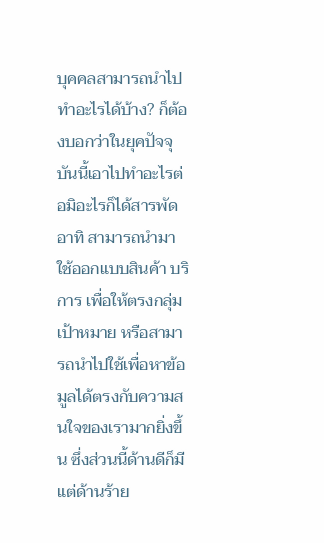บุคคลสามารถนำไปทำอะไรได้บ้าง? ก็ต้องบอกว่าในยุคปัจจุบันนี้เอาไปทำอะไรต่อมิอะไรก็ได้สารพัด อาทิ สามารถนำมาใช้ออกแบบสินค้า บริการ เพื่อให้ตรงกลุ่มเป้าหมาย หรือสามารถนำไปใช้เพื่อหาข้อมูลได้ตรงกับความสนใจของเรามากยิ่งขึ้น ซึ่งส่วนนี้ด้านดีก็มี แต่ด้านร้าย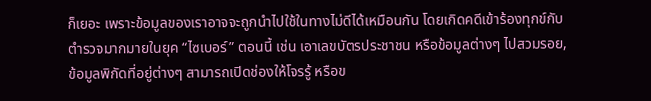ก็เยอะ เพราะข้อมูลของเราอาจจะถูกนำไปใช้ในทางไม่ดีได้เหมือนกัน โดยเกิดคดีเข้าร้องทุกข์กับตำรวจมากมายในยุค “ไซเบอร์” ตอนนี้ เช่น เอาเลขบัตรประชาชน หรือข้อมูลต่างๆ ไปสวมรอย, ข้อมูลพิกัดที่อยู่ต่างๆ สามารถเปิดช่องให้โจรรู้ หรือข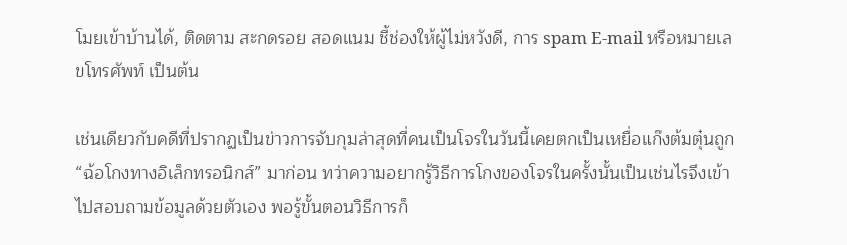โมยเข้าบ้านได้, ติดตาม สะกดรอย สอดแนม ชี้ช่องให้ผู้ไม่หวังดี, การ spam E-mail หรือหมายเลขโทรศัพท์ เป็นต้น

เช่นเดียวกับคดีที่ปรากฏเป็นข่าวการจับกุมล่าสุดที่คนเป็นโจรในวันนี้เคยตกเป็นเหยื่อแก๊งต้มตุ๋นถูก “ฉ้อโกงทางอิเล็กทรอนิกส์” มาก่อน ทว่าความอยากรู้วิธีการโกงของโจรในครั้งนั้นเป็นเช่นไรจึงเข้าไปสอบถามข้อมูลด้วยตัวเอง พอรู้ขั้นตอนวิธีการก็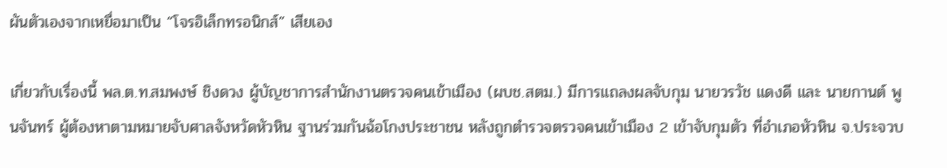ผันตัวเองจากเหยื่อมาเป็น “โจรอิเล็กทรอนิกส์” เสียเอง

เกี่ยวกับเรื่องนี้ พล.ต.ท.สมพงษ์ ชิงดวง ผู้บัญชาการสำนักงานตรวจคนเข้าเมือง (ผบช.สตม.) มีการแถลงผลจับกุม นายวรวัช แดงดี และ นายกานต์ พูนจันทร์ ผู้ต้องหาตามหมายจับศาลจังหวัดหัวหิน ฐานร่วมกันฉ้อโกงประชาชน หลังถูกตำรวจตรวจคนเข้าเมือง 2 เข้าจับกุมตัว ที่อำเภอหัวหิน จ.ประจวบ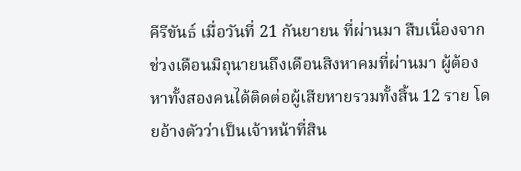คีรีขันธ์ เมื่อวันที่ 21 กันยายน ที่ผ่านมา สืบเนื่องจากช่วงเดือนมิถุนายนถึงเดือนสิงหาคมที่ผ่านมา ผู้ต้องหาทั้งสองคนได้ติดต่อผู้เสียหายรวมทั้งสิ้น 12 ราย โดยอ้างตัวว่าเป็นเจ้าหน้าที่สิน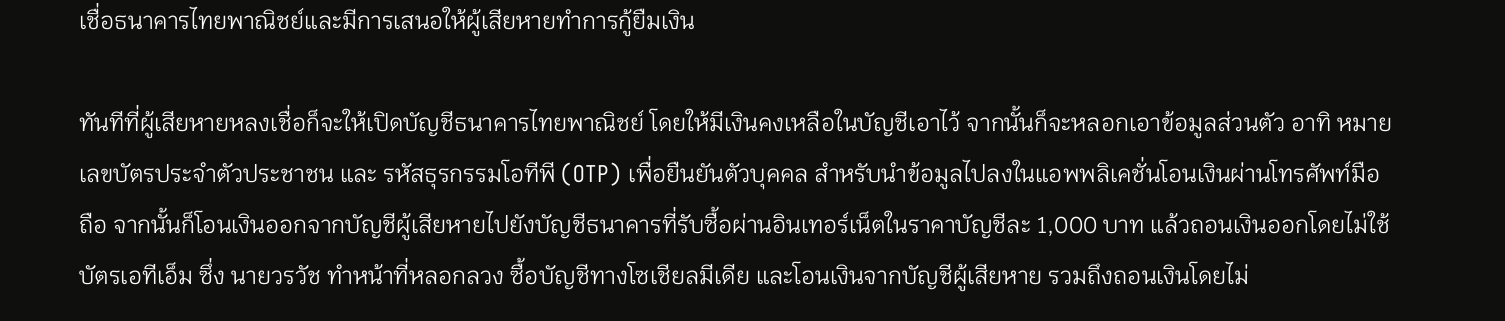เชื่อธนาคารไทยพาณิชย์และมีการเสนอให้ผู้เสียหายทำการกู้ยืมเงิน

ทันทีที่ผู้เสียหายหลงเชื่อก็จะให้เปิดบัญชีธนาคารไทยพาณิชย์ โดยให้มีเงินคงเหลือในบัญชีเอาไว้ จากนั้นก็จะหลอกเอาข้อมูลส่วนตัว อาทิ หมายเลขบัตรประจำตัวประชาชน และ รหัสธุรกรรมโอทีพี (OTP) เพื่อยืนยันตัวบุคคล สำหรับนำข้อมูลไปลงในแอพพลิเคชั่นโอนเงินผ่านโทรศัพท์มือถือ จากนั้นก็โอนเงินออกจากบัญชีผู้เสียหายไปยังบัญชีธนาคารที่รับซื้อผ่านอินเทอร์เน็ตในราคาบัญชีละ 1,000 บาท แล้วถอนเงินออกโดยไม่ใช้บัตรเอทีเอ็ม ซึ่ง นายวรวัช ทำหน้าที่หลอกลวง ซื้อบัญชีทางโซเชียลมีเดีย และโอนเงินจากบัญชีผู้เสียหาย รวมถึงถอนเงินโดยไม่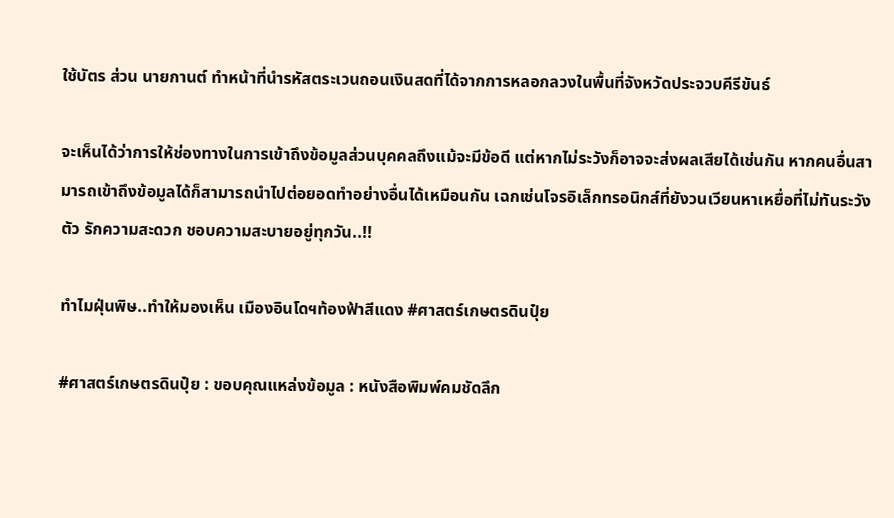ใช้บัตร ส่วน นายกานต์ ทำหน้าที่นำรหัสตระเวนถอนเงินสดที่ได้จากการหลอกลวงในพื้นที่จังหวัดประจวบคีรีขันธ์

จะเห็นได้ว่าการให้ช่องทางในการเข้าถึงข้อมูลส่วนบุคคลถึงแม้จะมีข้อดี แต่หากไม่ระวังก็อาจจะส่งผลเสียได้เช่นกัน หากคนอื่นสามารถเข้าถึงข้อมูลได้ก็สามารถนำไปต่อยอดทำอย่างอื่นได้เหมือนกัน เฉกเช่นโจรอิเล็กทรอนิกส์ที่ยังวนเวียนหาเหยื่อที่ไม่ทันระวังตัว รักความสะดวก ชอบความสะบายอยู่ทุกวัน..!!

ทำไมฝุ่นพิษ..ทำให้มองเห็น เมืองอินโดฯท้องฟ้าสีแดง #ศาสตร์เกษตรดินปุ๋ย

#ศาสตร์เกษตรดินปุ๋ย : ขอบคุณแหล่งข้อมูล : หนังสือพิมพ์คมชัดลึก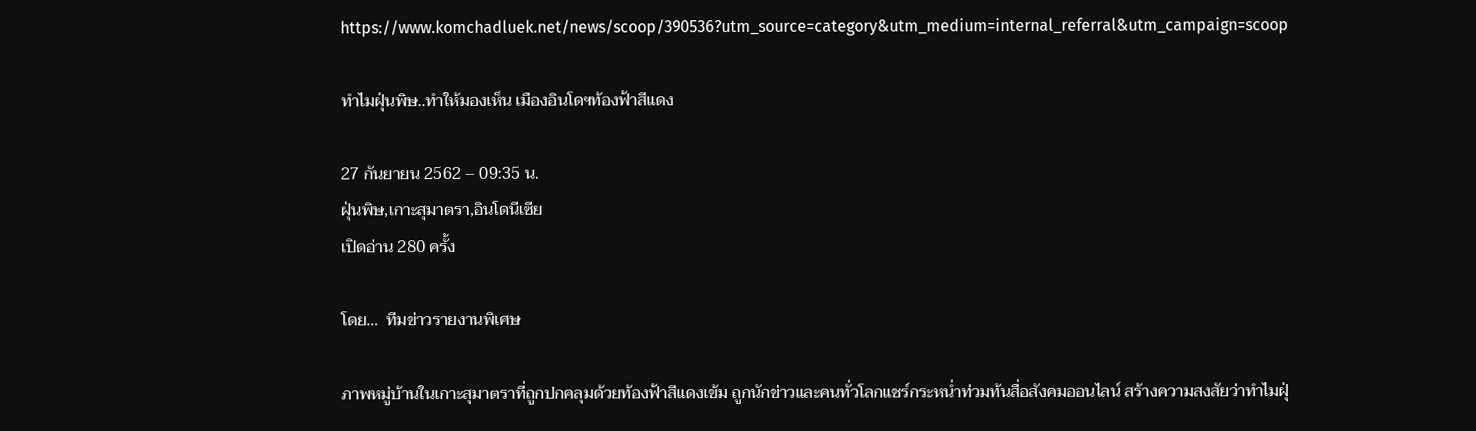https://www.komchadluek.net/news/scoop/390536?utm_source=category&utm_medium=internal_referral&utm_campaign=scoop

ทำไมฝุ่นพิษ..ทำให้มองเห็น เมืองอินโดฯท้องฟ้าสีแดง

27 กันยายน 2562 – 09:35 น.
ฝุ่นพิษ,เกาะสุมาตรา,อินโดนีเซีย
เปิดอ่าน 280 ครั้ง

โดย…  ทีมข่าวรายงานพิเศษ

ภาพหมู่บ้านในเกาะสุมาตราที่ถูกปกคลุมด้วยท้องฟ้าสีแดงเข้ม ถูกนักข่าวและคนทั่วโลกแชร์กระหน่ำท่วมท้นสื่อสังคมออนไลน์ สร้างความสงสัยว่าทำไมฝุ่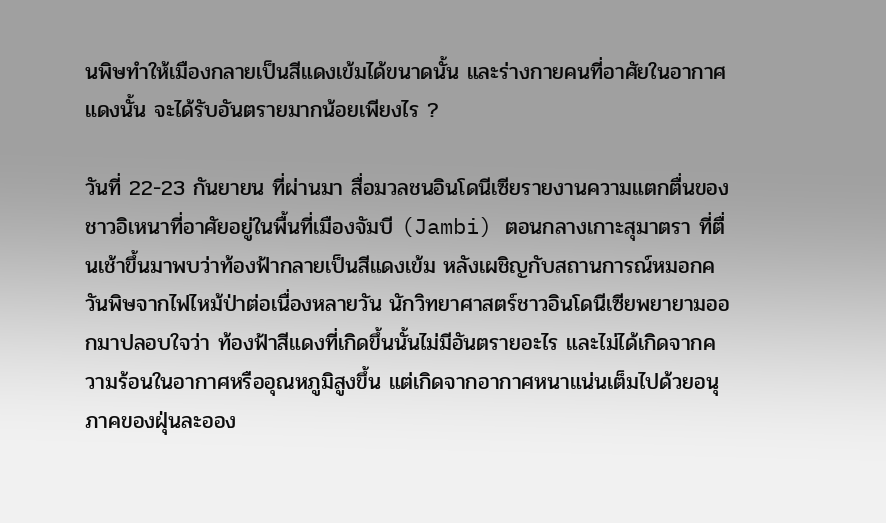นพิษทำให้เมืองกลายเป็นสีแดงเข้มได้ขนาดนั้น และร่างกายคนที่อาศัยในอากาศแดงนั้น จะได้รับอันตรายมากน้อยเพียงไร ?

วันที่ 22-23 กันยายน ที่ผ่านมา สื่อมวลชนอินโดนีเซียรายงานความแตกตื่นของชาวอิเหนาที่อาศัยอยู่ในพื้นที่เมืองจัมบี (Jambi) ตอนกลางเกาะสุมาตรา ที่ตื่นเช้าขึ้นมาพบว่าท้องฟ้ากลายเป็นสีแดงเข้ม หลังเผชิญกับสถานการณ์หมอกควันพิษจากไฟไหม้ป่าต่อเนื่องหลายวัน นักวิทยาศาสตร์ชาวอินโดนีเซียพยายามออกมาปลอบใจว่า ท้องฟ้าสีแดงที่เกิดขึ้นนั้นไม่มีอันตรายอะไร และไม่ได้เกิดจากความร้อนในอากาศหรืออุณหภูมิสูงขึ้น แต่เกิดจากอากาศหนาแน่นเต็มไปด้วยอนุภาคของฝุ่นละออง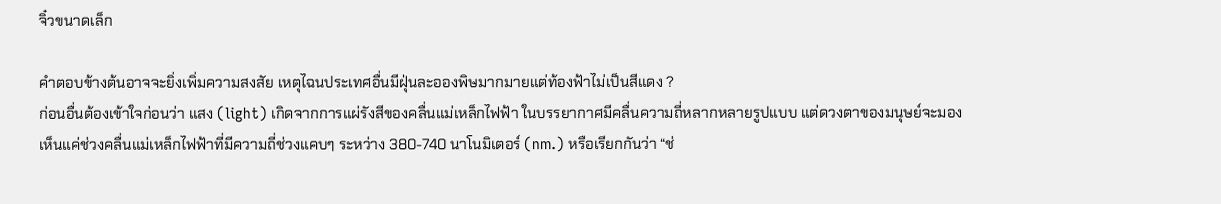จิ๋วขนาดเล็ก

คำตอบข้างต้นอาจจะยิ่งเพิ่มความสงสัย เหตุไฉนประเทศอื่นมีฝุ่นละอองพิษมากมายแต่ท้องฟ้าไม่เป็นสีแดง ?
ก่อนอื่นต้องเข้าใจก่อนว่า แสง (light) เกิดจากการแผ่รังสีของคลื่นแม่เหล็กไฟฟ้า ในบรรยากาศมีคลื่นความถี่หลากหลายรูปแบบ แต่ดวงตาของมนุษย์จะมองเห็นแค่ช่วงคลื่นแม่เหล็กไฟฟ้าที่มีความถี่ช่วงแคบๆ ระหว่าง 380-740 นาโนมิเตอร์ (nm.) หรือเรียกกันว่า “ช่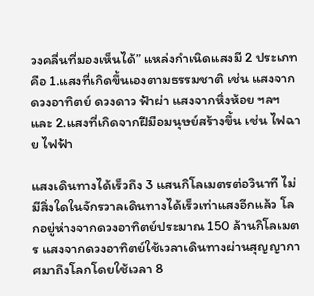วงคลื่นที่มองเห็นได้” แหล่งกำเนิดแสงมี 2 ประเภท คือ 1.แสงที่เกิดขึ้นเองตามธรรมชาติ เช่น แสงจากดวงอาทิตย์ ดวงดาว ฟ้าผ่า แสงจากหิ่งห้อย ฯลฯ และ 2.แสงที่เกิดจากฝีมือมนุษย์สร้างขึ้น เช่น ไฟฉาย ไฟฟ้า

แสงเดินทางได้เร็วถึง 3 แสนกิโลเมตรต่อวินาที ไม่มีสิ่งใดในจักรวาลเดินทางได้เร็วเท่าแสงอีกแล้ว โลกอยู่ห่างจากดวงอาทิตย์ประมาณ 150 ล้านกิโลเมตร แสงจากดวงอาทิตย์ใช้เวลาเดินทางผ่านสุญญากาศมาถึงโลกโดยใช้เวลา 8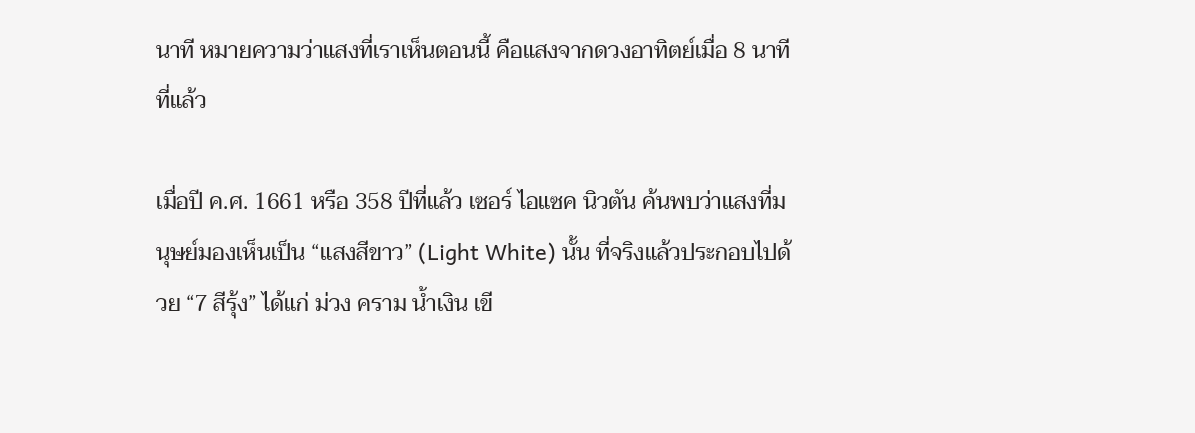นาที หมายความว่าแสงที่เราเห็นตอนนี้ คือแสงจากดวงอาทิตย์เมื่อ 8 นาทีที่แล้ว

เมื่อปี ค.ศ. 1661 หรือ 358 ปีที่แล้ว เซอร์ ไอแซค นิวตัน ค้นพบว่าแสงที่มนุษย์มองเห็นเป็น “แสงสีขาว” (Light White) นั้น ที่จริงแล้วประกอบไปด้วย “7 สีรุ้ง” ได้แก่ ม่วง คราม น้ำเงิน เขี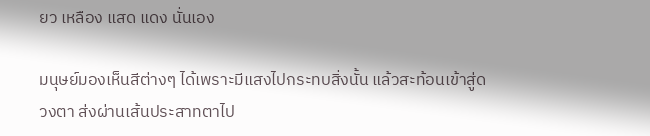ยว เหลือง แสด แดง นั่นเอง

มนุษย์มองเห็นสีต่างๆ ได้เพราะมีแสงไปกระทบสิ่งนั้น แล้วสะท้อนเข้าสู่ดวงตา ส่งผ่านเส้นประสาทตาไป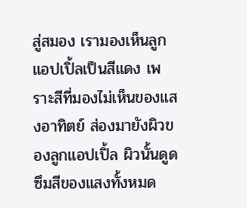สู่สมอง เรามองเห็นลูกแอปเปิ้ลเป็นสีแดง เพราะสีที่มองไม่เห็นของแสงอาทิตย์ ส่องมายังผิวของลูกแอปเปิ้ล ผิวนั้นดูดซึมสีของแสงทั้งหมด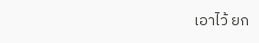เอาไว้ ยก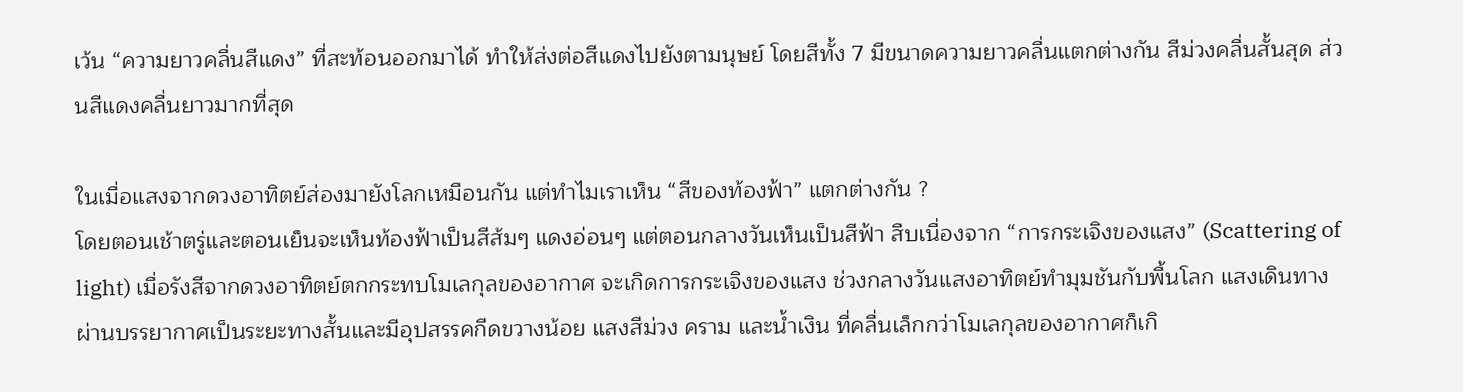เว้น “ความยาวคลื่นสีแดง” ที่สะท้อนออกมาได้ ทำให้ส่งต่อสีแดงไปยังตามนุษย์ โดยสีทั้ง 7 มีขนาดความยาวคลื่นแตกต่างกัน สีม่วงคลื่นสั้นสุด ส่วนสีแดงคลื่นยาวมากที่สุด

ในเมื่อแสงจากดวงอาทิตย์ส่องมายังโลกเหมือนกัน แต่ทำไมเราเห็น “สีของท้องฟ้า” แตกต่างกัน ?
โดยตอนเช้าตรู่และตอนเย็นจะเห็นท้องฟ้าเป็นสีส้มๆ แดงอ่อนๆ แต่ตอนกลางวันเห็นเป็นสีฟ้า สืบเนื่องจาก “การกระเจิงของแสง” (Scattering of light) เมื่อรังสีจากดวงอาทิตย์ตกกระทบโมเลกุลของอากาศ จะเกิดการกระเจิงของแสง ช่วงกลางวันแสงอาทิตย์ทำมุมชันกับพื้นโลก แสงเดินทางผ่านบรรยากาศเป็นระยะทางสั้นและมีอุปสรรคกีดขวางน้อย แสงสีม่วง คราม และน้ำเงิน ที่คลื่นเล็กกว่าโมเลกุลของอากาศก็เกิ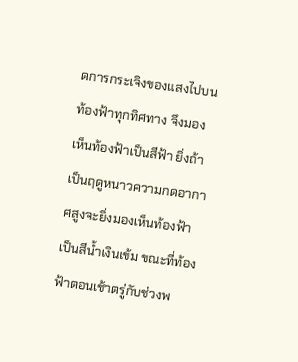ดการกระเจิงของแสงไปบนท้องฟ้าทุกทิศทาง จึงมองเห็นท้องฟ้าเป็นสีฟ้า ยิ่งถ้าเป็นฤดูหนาวความกดอากาศสูงจะยิ่งมองเห็นท้องฟ้าเป็นสีน้ำเงินเข้ม ขณะที่ท้องฟ้าตอนเช้าตรู่กับช่วงพ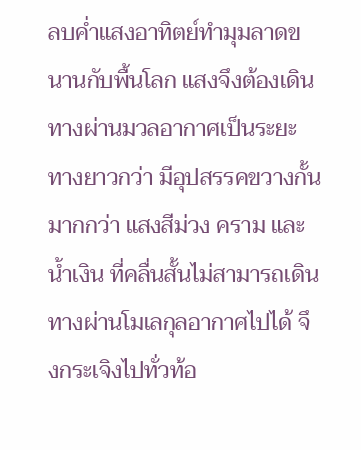ลบค่ำแสงอาทิตย์ทำมุมลาดขนานกับพื้นโลก แสงจึงต้องเดินทางผ่านมวลอากาศเป็นระยะทางยาวกว่า มีอุปสรรคขวางกั้นมากกว่า แสงสีม่วง คราม และน้ำเงิน ที่คลื่นสั้นไม่สามารถเดินทางผ่านโมเลกุลอากาศไปได้ จึงกระเจิงไปทั่วท้อ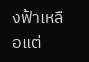งฟ้าเหลือแต่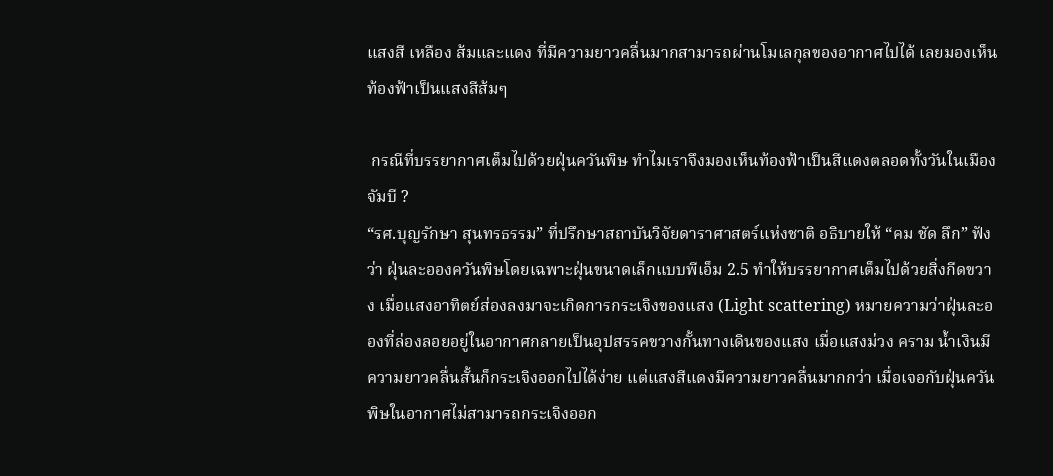แสงสี เหลือง ส้มและแดง ที่มีความยาวคลื่นมากสามารถผ่านโมเลกุลของอากาศไปได้ เลยมองเห็นท้องฟ้าเป็นแสงสีส้มๆ

 กรณีที่บรรยากาศเต็มไปด้วยฝุ่นควันพิษ ทำไมเราจึงมองเห็นท้องฟ้าเป็นสีแดงตลอดทั้งวันในเมืองจัมบี ?
“รศ.บุญรักษา สุนทรธรรม” ที่ปรึกษาสถาบันวิจัยดาราศาสตร์แห่งชาติ อธิบายให้ “คม ชัด ลึก” ฟังว่า ฝุ่นละอองควันพิษโดยเฉพาะฝุ่นขนาดเล็กแบบพีเอ็ม 2.5 ทำให้บรรยากาศเต็มไปด้วยสิ่งกีดขวาง เมื่อแสงอาทิตย์ส่องลงมาจะเกิดการกระเจิงของแสง (Light scattering) หมายความว่าฝุ่นละอองที่ล่องลอยอยู่ในอากาศกลายเป็นอุปสรรคขวางกั้นทางเดินของแสง เมื่อแสงม่วง คราม น้ำเงินมีความยาวคลื่นสั้นก็กระเจิงออกไปได้ง่าย แต่แสงสีแดงมีความยาวคลื่นมากกว่า เมื่อเจอกับฝุ่นควันพิษในอากาศไม่สามารถกระเจิงออก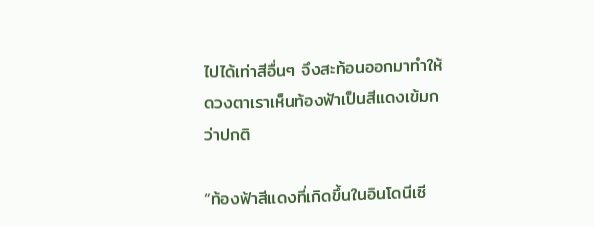ไปได้เท่าสีอื่นๆ จึงสะท้อนออกมาทำให้ดวงตาเราเห็นท้องฟ้าเป็นสีแดงเข้มกว่าปกติ

“ท้องฟ้าสีแดงที่เกิดขึ้นในอินโดนีเซี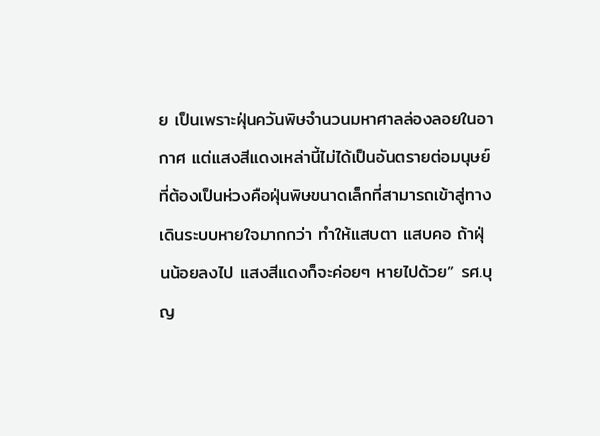ย เป็นเพราะฝุ่นควันพิษจำนวนมหาศาลล่องลอยในอากาศ แต่แสงสีแดงเหล่านี้ไม่ได้เป็นอันตรายต่อมนุษย์ ที่ต้องเป็นห่วงคือฝุ่นพิษขนาดเล็กที่สามารถเข้าสู่ทางเดินระบบหายใจมากกว่า ทำให้แสบตา แสบคอ ถ้าฝุ่นน้อยลงไป แสงสีแดงก็จะค่อยๆ หายไปด้วย” รศ.บุญ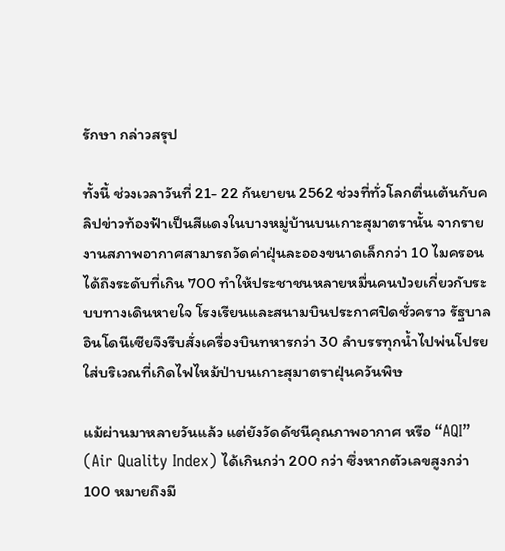รักษา กล่าวสรุป

ทั้งนี้ ช่วงเวลาวันที่ 21- 22 กันยายน 2562 ช่วงที่ทั่วโลกตื่นเต้นกับคลิปข่าวท้องฟ้าเป็นสีแดงในบางหมู่บ้านบนเกาะสุมาตรานั้น จากรายงานสภาพอากาศสามารถวัดค่าฝุ่นละอองขนาดเล็กกว่า 10 ไมครอน ได้ถึงระดับที่เกิน 700 ทำให้ประชาชนหลายหมื่นคนป่วยเกี่ยวกับระบบทางเดินหายใจ โรงเรียนและสนามบินประกาศปิดชั่วคราว รัฐบาลอินโดนีเซียจึงรีบสั่งเครื่องบินทหารกว่า 30 ลำบรรทุกน้ำไปพ่นโปรยใส่บริเวณที่เกิดไฟไหม้ป่าบนเกาะสุมาตราฝุ่นควันพิษ

แม้ผ่านมาหลายวันแล้ว แต่ยังวัดดัชนีคุณภาพอากาศ หรือ “AQI” (Air Quality Index) ได้เกินกว่า 200 กว่า ซึ่งหากตัวเลขสูงกว่า 100 หมายถึงมี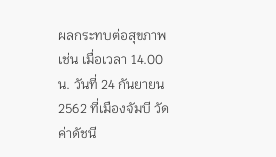ผลกระทบต่อสุขภาพ เช่น เมื่อเวลา 14.00 น. วันที่ 24 กันยายน 2562 ที่เมืองจัมบี วัดค่าดัชนี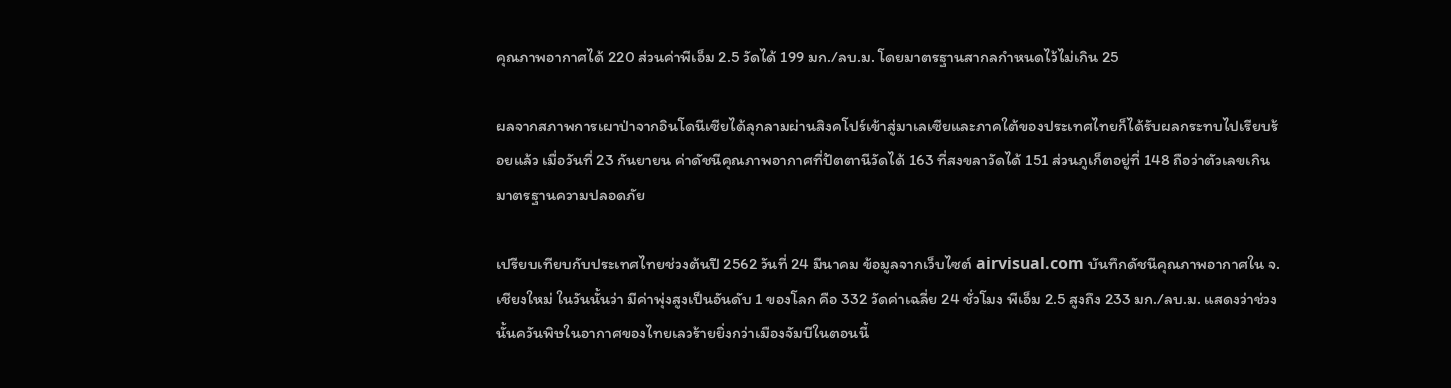คุณภาพอากาศได้ 220 ส่วนค่าพีเอ็ม 2.5 วัดได้ 199 มก./ลบ.ม. โดยมาตรฐานสากลกำหนดไว้ไม่เกิน 25

ผลจากสภาพการเผาป่าจากอินโดนีเซียได้ลุกลามผ่านสิงคโปร์เข้าสู่มาเลเซียและภาคใต้ของประเทศไทยก็ได้รับผลกระทบไปเรียบร้อยแล้ว เมื่อวันที่ 23 กันยายน ค่าดัชนีคุณภาพอากาศที่ปัตตานีวัดได้ 163 ที่สงขลาวัดได้ 151 ส่วนภูเก็ตอยู่ที่ 148 ถือว่าตัวเลขเกินมาตรฐานความปลอดภัย

เปรียบเทียบกับประเทศไทยช่วงต้นปี 2562 วันที่ 24 มีนาคม ข้อมูลจากเว็บไซต์ airvisual.com บันทึกดัชนีคุณภาพอากาศใน จ.เชียงใหม่ ในวันนั้นว่า มีค่าพุ่งสูงเป็นอันดับ 1 ของโลก คือ 332 วัดค่าเฉลี่ย 24 ชั่วโมง พีเอ็ม 2.5 สูงถึง 233 มก./ลบ.ม. แสดงว่าช่วงนั้นควันพิษในอากาศของไทยเลวร้ายยิ่งกว่าเมืองจัมบีในตอนนี้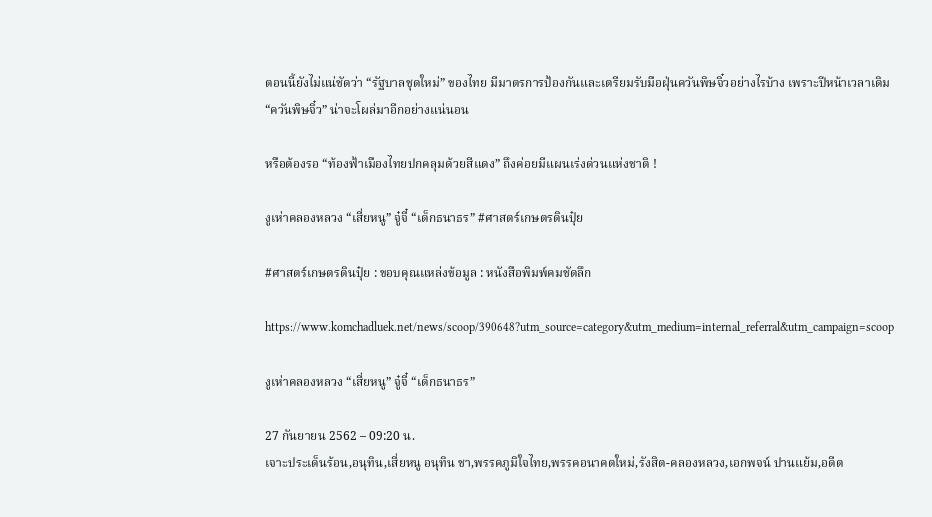ตอนนี้ยังไม่แน่ชัดว่า “รัฐบาลชุดใหม่” ของไทย มีมาตรการป้องกันและเตรียมรับมือฝุ่นควันพิษจิ๋วอย่างไรบ้าง เพราะปีหน้าเวลาเดิม “ควันพิษจิ๋ว” น่าจะโผล่มาอีกอย่างแน่นอน

หรือต้องรอ “ท้องฟ้าเมืองไทยปกคลุมด้วยสีแดง” ถึงค่อยมีแผนเร่งด่วนแห่งชาติ !

งูเห่าคลองหลวง “เสี่ยหนู” จู๋จี๋ “เด็กธนาธร” #ศาสตร์เกษตรดินปุ๋ย

#ศาสตร์เกษตรดินปุ๋ย : ขอบคุณแหล่งข้อมูล : หนังสือพิมพ์คมชัดลึก

https://www.komchadluek.net/news/scoop/390648?utm_source=category&utm_medium=internal_referral&utm_campaign=scoop

งูเห่าคลองหลวง “เสี่ยหนู” จู๋จี๋ “เด็กธนาธร”

27 กันยายน 2562 – 09:20 น.
เจาะประเด็นร้อน,อนุทิน,เสี่ยหนู อนุทิน ชา,พรรคภูมิใจไทย,พรรคอนาคตใหม่,รังสิต-คลองหลวง,เอกพจน์ ปานแย้ม,อดีต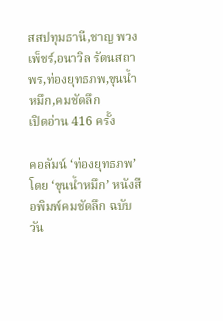สสปทุมธานี,ชาญ พวงเพ็ชร์,อนาวิล รัตนสถาพร,ท่องยุทธภพ,ขุนน้ำหมึก,คมชัดลึก
เปิดอ่าน 416 ครั้ง

คอลัมน์ ‘ท่องยุทธภพ’ โดย ‘ขุนน้ำหมึก’ หนังสือพิมพ์คมชัดลึก ฉบับวัน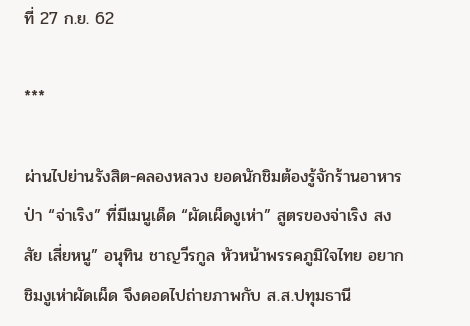ที่ 27 ก.ย. 62

***

ผ่านไปย่านรังสิต-คลองหลวง ยอดนักชิมต้องรู้จักร้านอาหารป่า “จ่าเริง” ที่มีเมนูเด็ด “ผัดเผ็ดงูเห่า” สูตรของจ่าเริง สงสัย เสี่ยหนู” อนุทิน ชาญวีรกูล หัวหน้าพรรคภูมิใจไทย อยากชิมงูเห่าผัดเผ็ด จึงดอดไปถ่ายภาพกับ ส.ส.ปทุมธานี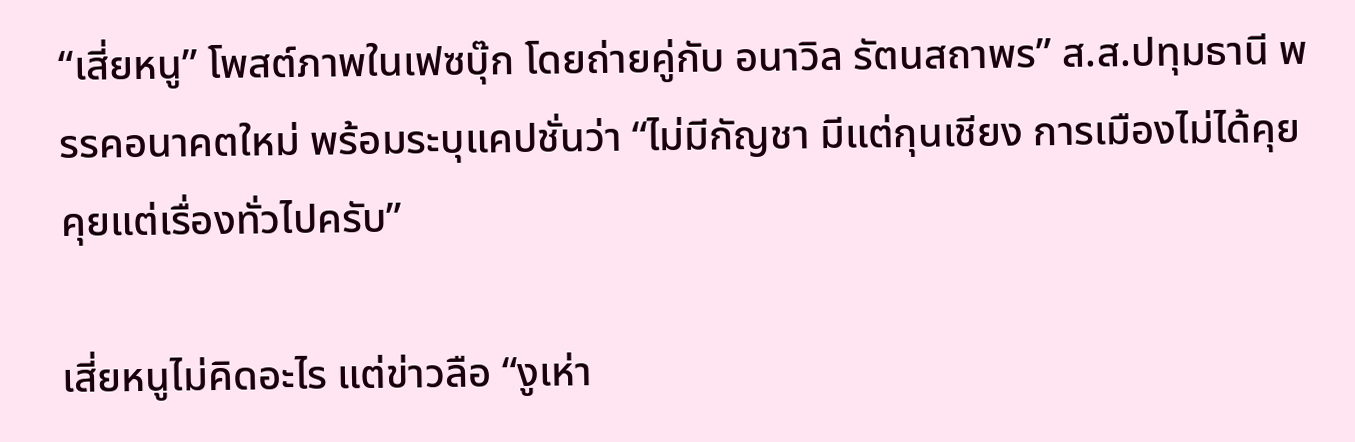“เสี่ยหนู” โพสต์ภาพในเฟซบุ๊ก โดยถ่ายคู่กับ อนาวิล รัตนสถาพร” ส.ส.ปทุมธานี พรรคอนาคตใหม่ พร้อมระบุแคปชั่นว่า “ไม่มีกัญชา มีแต่กุนเชียง การเมืองไม่ได้คุย คุยแต่เรื่องทั่วไปครับ”

เสี่ยหนูไม่คิดอะไร แต่ข่าวลือ “งูเห่า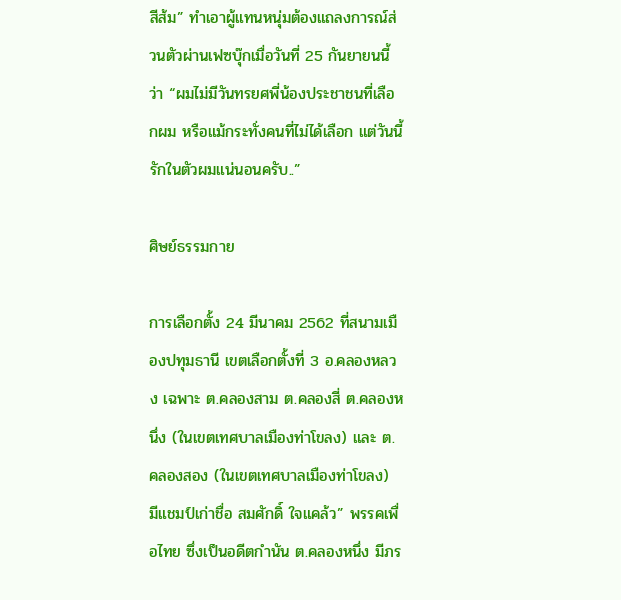สีส้ม” ทำเอาผู้แทนหนุ่มต้องแถลงการณ์ส่วนตัวผ่านเฟซบุ๊กเมื่อวันที่ 25 กันยายนนี้ว่า “ผมไม่มีวันทรยศพี่น้องประชาชนที่เลือกผม หรือแม้กระทั่งคนที่ไม่ได้เลือก แต่วันนี้รักในตัวผมแน่นอนครับ..”

ศิษย์ธรรมกาย

การเลือกตั้ง 24 มีนาคม 2562 ที่สนามเมืองปทุมธานี เขตเลือกตั้งที่ 3 อ.คลองหลวง เฉพาะ ต.คลองสาม ต.คลองสี่ ต.คลองหนึ่ง (ในเขตเทศบาลเมืองท่าโขลง) และ ต.คลองสอง (ในเขตเทศบาลเมืองท่าโขลง) มีแชมป์เก่าชื่อ สมศักดิ์ ใจแคล้ว” พรรคเพื่อไทย ซึ่งเป็นอดีตกำนัน ต.คลองหนึ่ง มีภร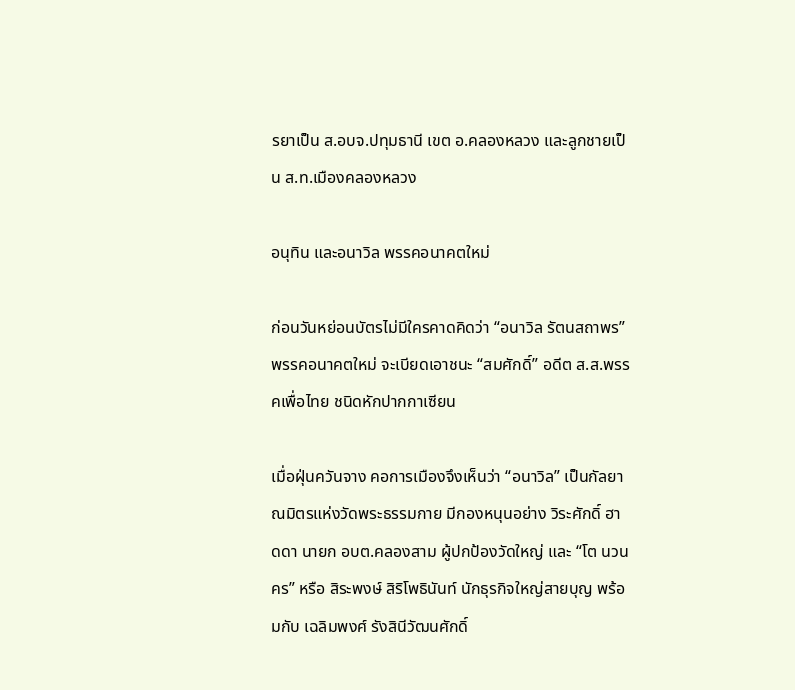รยาเป็น ส.อบจ.ปทุมธานี เขต อ.คลองหลวง และลูกชายเป็น ส.ท.เมืองคลองหลวง

อนุทิน และอนาวิล พรรคอนาคตใหม่

ก่อนวันหย่อนบัตรไม่มีใครคาดคิดว่า “อนาวิล รัตนสถาพร” พรรคอนาคตใหม่ จะเบียดเอาชนะ “สมศักดิ์” อดีต ส.ส.พรรคเพื่อไทย ชนิดหักปากกาเซียน

เมื่อฝุ่นควันจาง คอการเมืองจึงเห็นว่า “อนาวิล” เป็นกัลยาณมิตรแห่งวัดพระธรรมกาย มีกองหนุนอย่าง วิระศักดิ์ ฮาดดา นายก อบต.คลองสาม ผู้ปกป้องวัดใหญ่ และ “โต นวนคร” หรือ สิระพงษ์ สิริโพธินันท์ นักธุรกิจใหญ่สายบุญ พร้อมกับ เฉลิมพงศ์ รังสินีวัฒนศักดิ์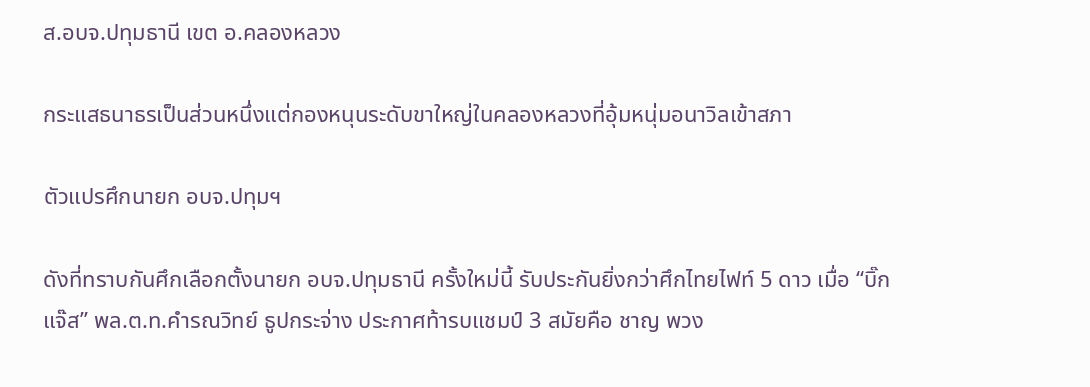ส.อบจ.ปทุมธานี เขต อ.คลองหลวง

กระแสธนาธรเป็นส่วนหนึ่งแต่กองหนุนระดับขาใหญ่ในคลองหลวงที่อุ้มหนุ่มอนาวิลเข้าสภา

ตัวแปรศึกนายก อบจ.ปทุมฯ

ดังที่ทราบกันศึกเลือกตั้งนายก อบจ.ปทุมธานี ครั้งใหม่นี้ รับประกันยิ่งกว่าศึกไทยไฟท์ 5 ดาว เมื่อ “บิ๊กแจ๊ส” พล.ต.ท.คำรณวิทย์ ธูปกระจ่าง ประกาศท้ารบแชมป์ 3 สมัยคือ ชาญ พวง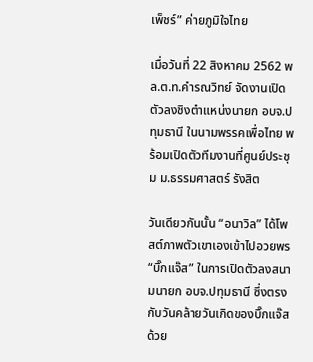เพ็ชร์” ค่ายภูมิใจไทย

เมื่อวันที่ 22 สิงหาคม 2562 พล.ต.ท.คำรณวิทย์ จัดงานเปิดตัวลงชิงตำแหน่งนายก อบจ.ปทุมธานี ในนามพรรคเพื่อไทย พร้อมเปิดตัวทีมงานที่ศูนย์ประชุม ม.ธรรมศาสตร์ รังสิต

วันเดียวกันนั้น “อนาวิล” ได้โพสต์ภาพตัวเขาเองเข้าไปอวยพร “บิ๊กแจ๊ส” ในการเปิดตัวลงสนามนายก อบจ.ปทุมธานี ซึ่งตรงกับวันคล้ายวันเกิดของบิ๊กแจ๊สด้วย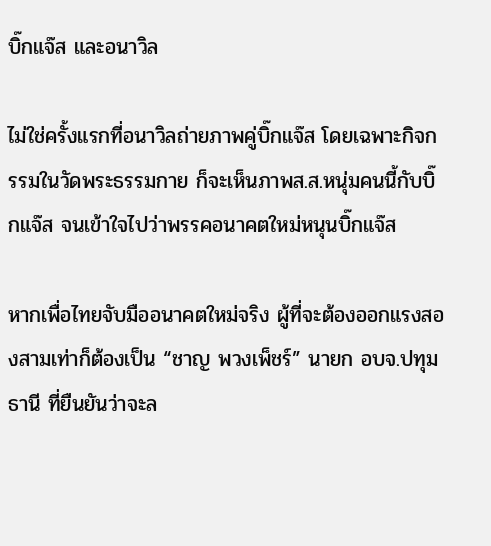บิ๊กแจ๊ส และอนาวิล

ไม่ใช่ครั้งแรกที่อนาวิลถ่ายภาพคู่บิ๊กแจ๊ส โดยเฉพาะกิจกรรมในวัดพระธรรมกาย ก็จะเห็นภาพส.ส.หนุ่มคนนี้กับบิ๊กแจ๊ส จนเข้าใจไปว่าพรรคอนาคตใหม่หนุนบิ๊กแจ๊ส

หากเพื่อไทยจับมืออนาคตใหม่จริง ผู้ที่จะต้องออกแรงสองสามเท่าก็ต้องเป็น “ชาญ พวงเพ็ชร์” นายก อบจ.ปทุมธานี ที่ยืนยันว่าจะล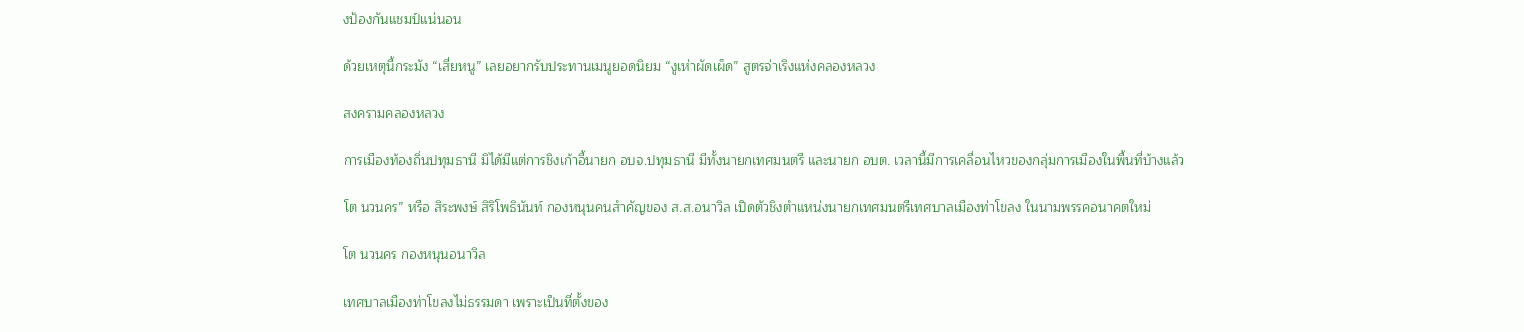งป้องกันแชมป์แน่นอน

ด้วยเหตุนี้กระมัง “เสี่ยหนู” เลยอยากรับประทานเมนูยอดนิยม “งูเห่าผัดเผ็ด” สูตรจ่าเริงแห่งคลองหลวง

สงครามคลองหลวง

การเมืองท้องถิ่นปทุมธานี มิได้มีแต่การชิงเก้าอี้นายก อบจ.ปทุมธานี มีทั้งนายกเทศมนตรี และนายก อบต. เวลานี้มีการเคลื่อนไหวของกลุ่มการเมืองในพื้นที่บ้างแล้ว

โต นวนคร” หรือ สิระพงษ์ สิริโพธินันท์ กองหนุนคนสำคัญของ ส.ส.อนาวิล เปิดตัวชิงตำแหน่งนายกเทศมนตรีเทศบาลเมืองท่าโขลง ในนามพรรคอนาคตใหม่

โต นวนคร กองหนุนอนาวิล

เทศบาลเมืองท่าโขลงไม่ธรรมดา เพราะเป็นที่ตั้งของ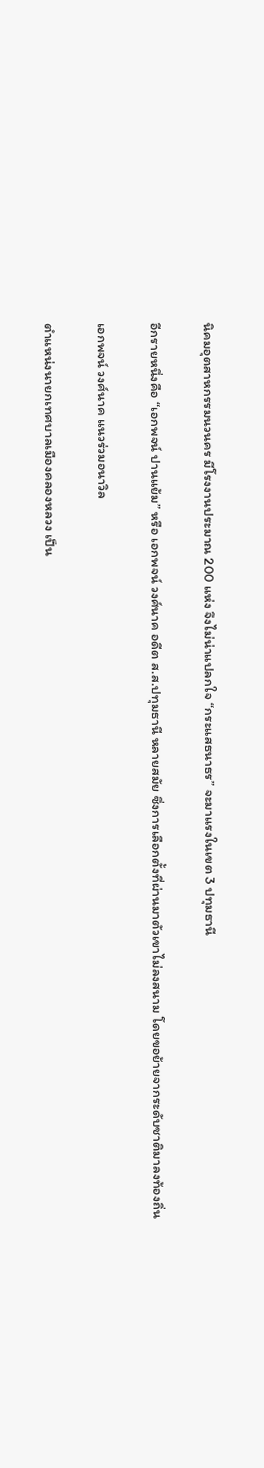นิคมอุตสาหกรรมนวนคร มีโรงงานประมาณ 200 แห่ง จึงไม่น่าแปลกใจ “กระแสธนาธร” จะมาแรงในเขต 3 ปทุมธานี

อีกรายหนึ่งคือ “เอกพจน์ ปานแย้ม” หรือ เอกพจน์ วงศ์นาค อดีต ส.ส.ปทุมธานี หลายสมัย ซึ่งการเลือกตั้งที่ผ่านมาตัวเขาไม่ลงสนาม โดยขอย้ายจากระดับชาติมาลงท้องถิ่น

เอกพจน์ วงศ์นาค แนวร่วมอนาวิล

ตำแหน่งนายกเทศบาลเมืองคลองหลวง เป็น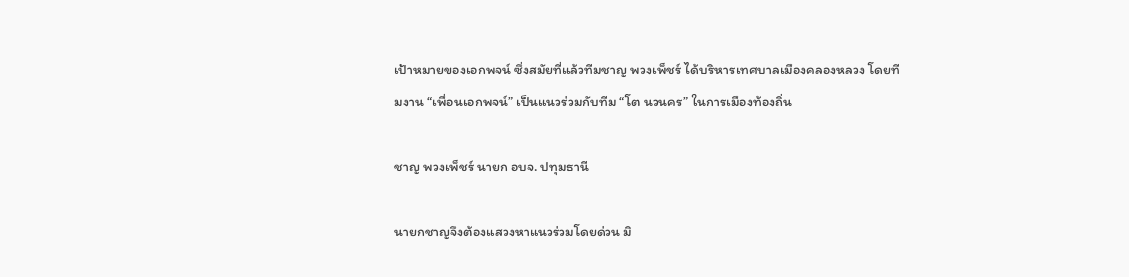เป้าหมายของเอกพจน์ ซึ่งสมัยที่แล้วทีมชาญ พวงเพ็ชร์ ได้บริหารเทศบาลเมืองคลองหลวง โดยทีมงาน “เพื่อนเอกพจน์” เป็นแนวร่วมกับทีม “โต นวนคร” ในการเมืองท้องถิ่น

ชาญ พวงเพ็ชร์ นายก อบจ. ปทุมธานี

นายกชาญจึงต้องแสวงหาแนวร่วมโดยด่วน มิ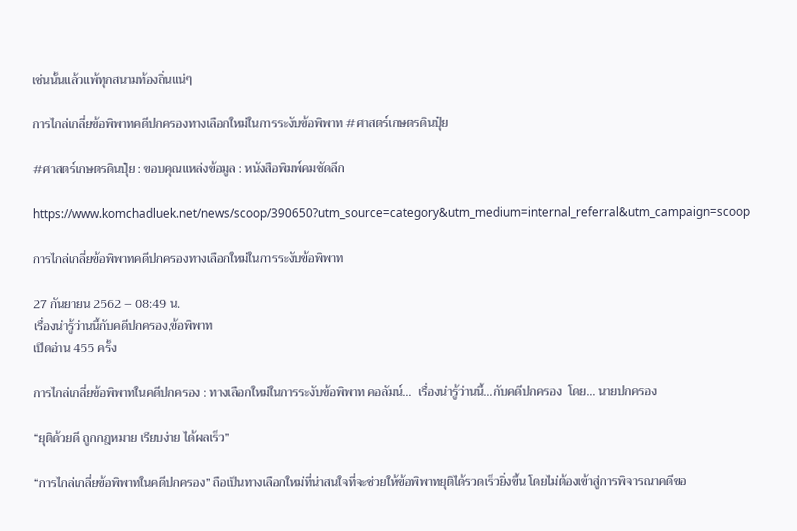เช่นนั้นแล้วแพ้ทุกสนามท้องถิ่นแน่ๆ

การไกล่เกลี่ยข้อพิพาทคดีปกครองทางเลือกใหม่ในการระงับข้อพิพาท #ศาสตร์เกษตรดินปุ๋ย

#ศาสตร์เกษตรดินปุ๋ย : ขอบคุณแหล่งข้อมูล : หนังสือพิมพ์คมชัดลึก

https://www.komchadluek.net/news/scoop/390650?utm_source=category&utm_medium=internal_referral&utm_campaign=scoop

การไกล่เกลี่ยข้อพิพาทคดีปกครองทางเลือกใหม่ในการระงับข้อพิพาท

27 กันยายน 2562 – 08:49 น.
เรื่องน่ารู้ว่านนี้กับคดีปกครอง,ข้อพิพาท
เปิดอ่าน 455 ครั้ง

การไกล่เกลี่ยข้อพิพาทในคดีปกครอง : ทางเลือกใหม่ในการระงับข้อพิพาท คอลัมน์…  เรื่องน่ารู้ว่านนี้…กับคดีปกครอง  โดย… นายปกครอง

“ยุติด้วยดี ถูกกฎหมาย เรียบง่าย ได้ผลเร็ว”

“การไกล่เกลี่ยข้อพิพาทในคดีปกครอง” ถือเป็นทางเลือกใหม่ที่น่าสนใจที่จะช่วยให้ข้อพิพาทยุติได้รวดเร็วยิ่งขึ้น โดยไม่ต้องเข้าสู่การพิจารณาคดีขอ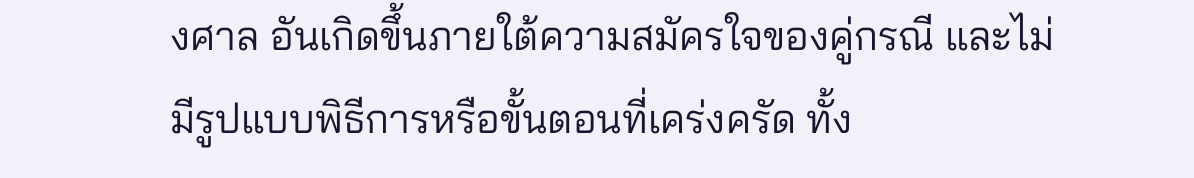งศาล อันเกิดขึ้นภายใต้ความสมัครใจของคู่กรณี และไม่มีรูปแบบพิธีการหรือขั้นตอนที่เคร่งครัด ทั้ง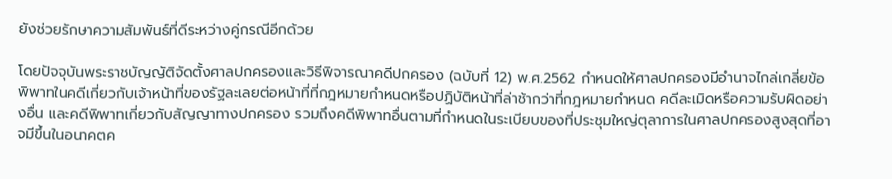ยังช่วยรักษาความสัมพันธ์ที่ดีระหว่างคู่กรณีอีกด้วย

โดยปัจจุบันพระราชบัญญัติจัดตั้งศาลปกครองและวิธีพิจารณาคดีปกครอง (ฉบับที่ 12) พ.ศ.2562 กำหนดให้ศาลปกครองมีอำนาจไกล่เกลี่ยข้อพิพาทในคดีเกี่ยวกับเจ้าหน้าที่ของรัฐละเลยต่อหน้าที่ที่กฎหมายกำหนดหรือปฏิบัติหน้าที่ล่าช้ากว่าที่กฎหมายกำหนด คดีละเมิดหรือความรับผิดอย่างอื่น และคดีพิพาทเกี่ยวกับสัญญาทางปกครอง รวมถึงคดีพิพาทอื่นตามที่กำหนดในระเบียบของที่ประชุมใหญ่ตุลาการในศาลปกครองสูงสุดที่อาจมีขึ้นในอนาคตค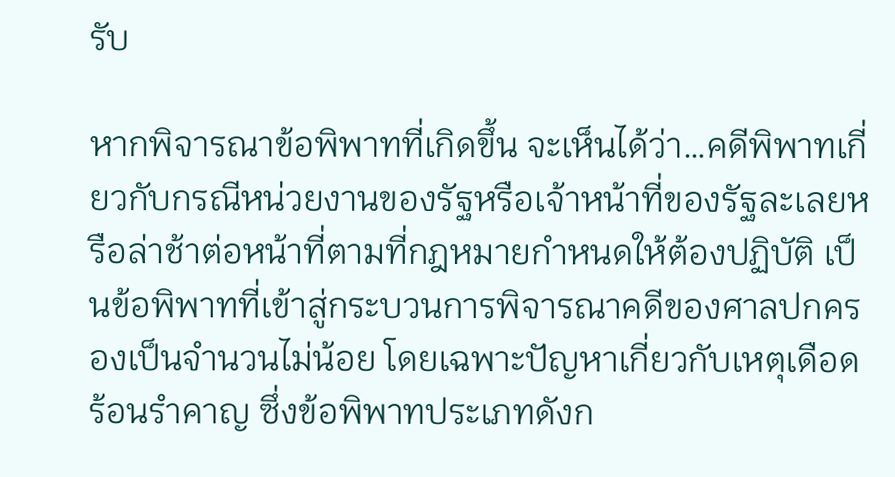รับ

หากพิจารณาข้อพิพาทที่เกิดขึ้น จะเห็นได้ว่า…คดีพิพาทเกี่ยวกับกรณีหน่วยงานของรัฐหรือเจ้าหน้าที่ของรัฐละเลยหรือล่าช้าต่อหน้าที่ตามที่กฎหมายกำหนดให้ต้องปฏิบัติ เป็นข้อพิพาทที่เข้าสู่กระบวนการพิจารณาคดีของศาลปกครองเป็นจำนวนไม่น้อย โดยเฉพาะปัญหาเกี่ยวกับเหตุเดือดร้อนรำคาญ ซึ่งข้อพิพาทประเภทดังก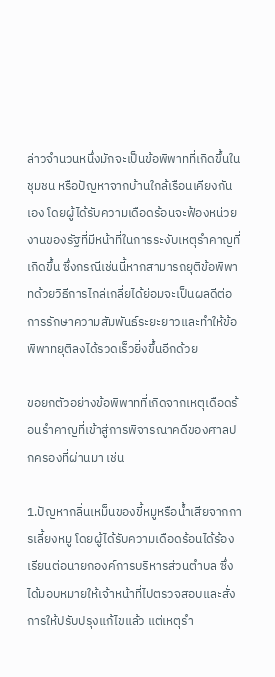ล่าวจำนวนหนึ่งมักจะเป็นข้อพิพาทที่เกิดขึ้นในชุมชน หรือปัญหาจากบ้านใกล้เรือนเคียงกันเอง โดยผู้ได้รับความเดือดร้อนจะฟ้องหน่วยงานของรัฐที่มีหน้าที่ในการระงับเหตุรำคาญที่เกิดขึ้น ซึ่งกรณีเช่นนี้หากสามารถยุติข้อพิพาทด้วยวิธีการไกล่เกลี่ยได้ย่อมจะเป็นผลดีต่อการรักษาความสัมพันธ์ระยะยาวและทำให้ข้อพิพาทยุติลงได้รวดเร็วยิ่งขึ้นอีกด้วย

ขอยกตัวอย่างข้อพิพาทที่เกิดจากเหตุเดือดร้อนรำคาญที่เข้าสู่การพิจารณาคดีของศาลปกครองที่ผ่านมา เช่น

1.ปัญหากลิ่นเหม็นของขี้หมูหรือน้ำเสียจากการเลี้ยงหมู โดยผู้ได้รับความเดือดร้อนได้ร้องเรียนต่อนายกองค์การบริหารส่วนตำบล ซึ่งได้มอบหมายให้เจ้าหน้าที่ไปตรวจสอบและสั่งการให้ปรับปรุงแก้ไขแล้ว แต่เหตุรำ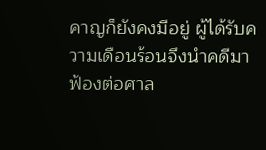คาญก็ยังคงมีอยู่ ผู้ได้รับความเดือนร้อนจึงนำคดีมาฟ้องต่อศาล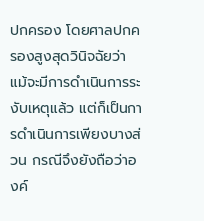ปกครอง โดยศาลปกครองสูงสุดวินิจฉัยว่า แม้จะมีการดำเนินการระงับเหตุแล้ว แต่ก็เป็นการดำเนินการเพียงบางส่วน กรณีจึงยังถือว่าองค์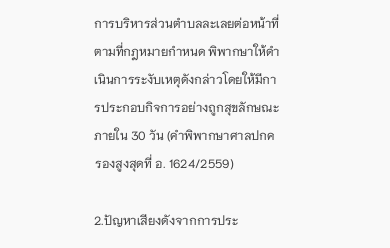การบริหารส่วนตำบลละเลยต่อหน้าที่ตามที่กฎหมายกำหนด พิพากษาให้ดำเนินการระงับเหตุดังกล่าวโดยให้มีการประกอบกิจการอย่างถูกสุขลักษณะ ภายใน 30 วัน (คำพิพากษาศาลปกครองสูงสุดที่ อ. 1624/2559)

2.ปัญหาเสียงดังจากการประ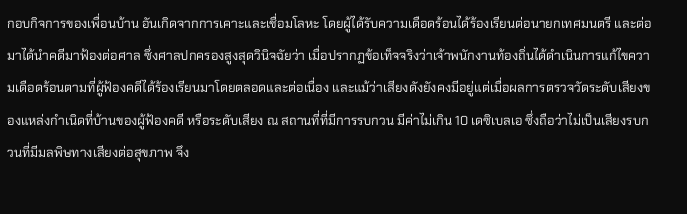กอบกิจการของเพื่อนบ้าน อันเกิดจากการเคาะและเชื่อมโลหะ โดยผู้ได้รับความเดือดร้อนได้ร้องเรียนต่อนายกเทศมนตรี และต่อมาได้นำคดีมาฟ้องต่อศาล ซึ่งศาลปกครองสูงสุดวินิจฉัยว่า เมื่อปรากฏข้อเท็จจริงว่าเจ้าพนักงานท้องถิ่นได้ดำเนินการแก้ไขความเดือดร้อนตามที่ผู้ฟ้องคดีได้ร้องเรียนมาโดยตลอดและต่อเนื่อง และแม้ว่าเสียงดังยังคงมีอยู่แต่เมื่อผลการตรวจวัดระดับเสียงของแหล่งกำเนิดที่บ้านของผู้ฟ้องคดี หรือระดับเสียง ณ สถานที่ที่มีการรบกวน มีค่าไม่เกิน 10 เดซิเบลเอ ซึ่งถือว่าไม่เป็นเสียงรบกวนที่มีมลพิษทางเสียงต่อสุขภาพ จึง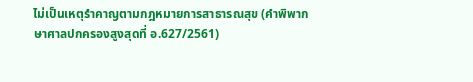ไม่เป็นเหตุรำคาญตามกฎหมายการสาธารณสุข (คำพิพากษาศาลปกครองสูงสุดที่ อ.627/2561)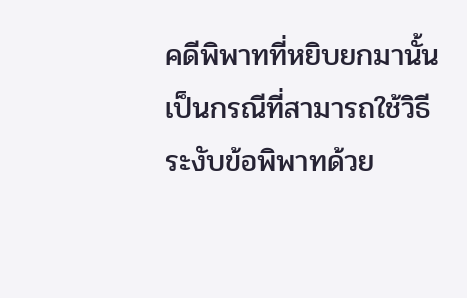คดีพิพาทที่หยิบยกมานั้นเป็นกรณีที่สามารถใช้วิธีระงับข้อพิพาทด้วย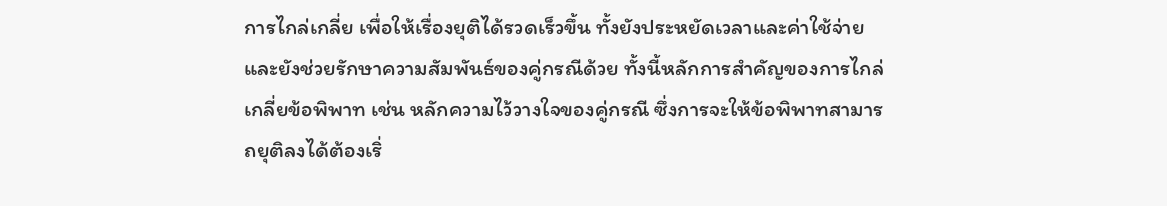การไกล่เกลี่ย เพื่อให้เรื่องยุติได้รวดเร็วขึ้น ทั้งยังประหยัดเวลาและค่าใช้จ่าย และยังช่วยรักษาความสัมพันธ์ของคู่กรณีด้วย ทั้งนี้หลักการสำคัญของการไกล่เกลี่ยข้อพิพาท เช่น หลักความไว้วางใจของคู่กรณี ซึ่งการจะให้ข้อพิพาทสามารถยุติลงได้ต้องเริ่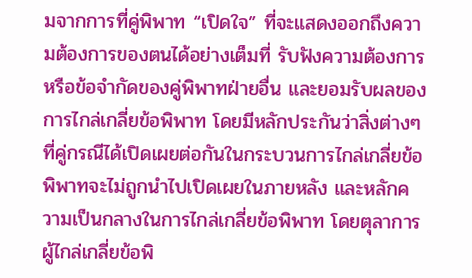มจากการที่คู่พิพาท “เปิดใจ” ที่จะแสดงออกถึงความต้องการของตนได้อย่างเต็มที่ รับฟังความต้องการ หรือข้อจำกัดของคู่พิพาทฝ่ายอื่น และยอมรับผลของการไกล่เกลี่ยข้อพิพาท โดยมีหลักประกันว่าสิ่งต่างๆ ที่คู่กรณีได้เปิดเผยต่อกันในกระบวนการไกล่เกลี่ยข้อพิพาทจะไม่ถูกนำไปเปิดเผยในภายหลัง และหลักความเป็นกลางในการไกล่เกลี่ยข้อพิพาท โดยตุลาการผู้ไกล่เกลี่ยข้อพิ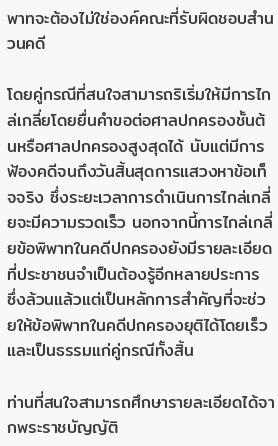พาทจะต้องไม่ใช่องค์คณะที่รับผิดชอบสำนวนคดี

โดยคู่กรณีที่สนใจสามารถริเริ่มให้มีการไกล่เกลี่ยโดยยื่นคำขอต่อศาลปกครองชั้นต้นหรือศาลปกครองสูงสุดได้ นับแต่มีการฟ้องคดีจนถึงวันสิ้นสุดการแสวงหาข้อเท็จจริง ซึ่งระยะเวลาการดำเนินการไกล่เกลี่ยจะมีความรวดเร็ว นอกจากนี้การไกล่เกลี่ยข้อพิพาทในคดีปกครองยังมีรายละเอียดที่ประชาชนจำเป็นต้องรู้อีกหลายประการ ซึ่งล้วนแล้วแต่เป็นหลักการสำคัญที่จะช่วยให้ข้อพิพาทในคดีปกครองยุติได้โดยเร็วและเป็นธรรมแก่คู่กรณีทั้งสิ้น

ท่านที่สนใจสามารถศึกษารายละเอียดได้จากพระราชบัญญัติ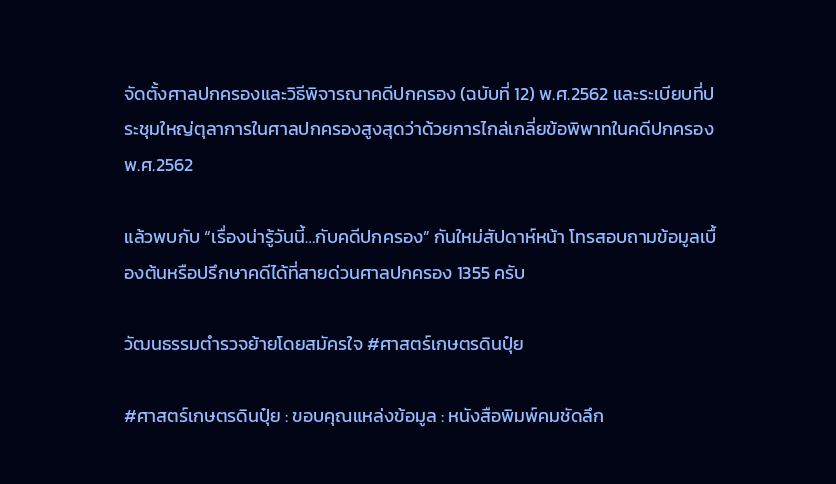จัดตั้งศาลปกครองและวิธีพิจารณาคดีปกครอง (ฉบับที่ 12) พ.ศ.2562 และระเบียบที่ประชุมใหญ่ตุลาการในศาลปกครองสูงสุดว่าด้วยการไกล่เกลี่ยข้อพิพาทในคดีปกครอง พ.ศ.2562

แล้วพบกับ “เรื่องน่ารู้วันนี้…กับคดีปกครอง” กันใหม่สัปดาห์หน้า โทรสอบถามข้อมูลเบื้องต้นหรือปรึกษาคดีได้ที่สายด่วนศาลปกครอง 1355 ครับ

วัฒนธรรมตำรวจย้ายโดยสมัครใจ #ศาสตร์เกษตรดินปุ๋ย

#ศาสตร์เกษตรดินปุ๋ย : ขอบคุณแหล่งข้อมูล : หนังสือพิมพ์คมชัดลึก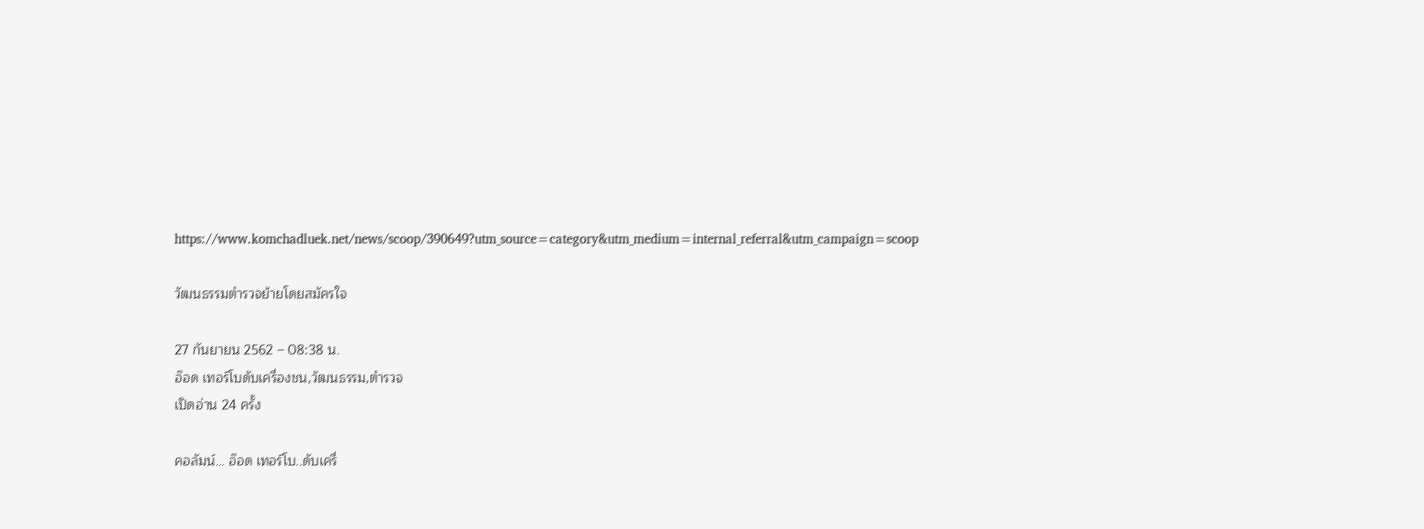https://www.komchadluek.net/news/scoop/390649?utm_source=category&utm_medium=internal_referral&utm_campaign=scoop

วัฒนธรรมตำรวจย้ายโดยสมัครใจ

27 กันยายน 2562 – 08:38 น.
อ๊อด เทอร์โบดับเครื่องชน,วัฒนธรรม,ตำรวจ
เปิดอ่าน 24 ครั้ง

คอลัมน์… อ๊อด เทอร์โบ..ดับเครื่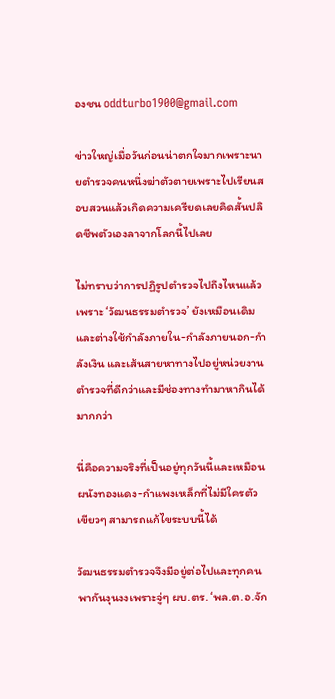องชน oddturbo1900@gmail.com

ข่าวใหญ่เมื่อวันก่อนน่าตกใจมากเพราะนายตำรวจคนหนึ่งฆ่าตัวตายเพราะไปเรียนสอบสวนแล้วเกิดความเครียดเลยคิดสั้นปลิดชีพตัวเองลาจากโลกนี้ไปเลย

ไม่ทราบว่าการปฏิรูปตำรวจไปถึงไหนแล้วเพราะ ‘วัฒนธรรมตำรวจ’ ยังเหมือนเดิมและต่างใช้กำลังภายใน-กำลังภายนอก-กำลังเงิน และเส้นสายหาทางไปอยู่หน่วยงานตำรวจที่ดีกว่าและมีช่องทางทำมาหากินได้มากกว่า

นี่คือความจริงที่เป็นอยู่ทุกวันนี้และเหมือนผนังทองแดง-กำแพงเหล็กที่ไม่มีใครตัวเขียวๆ สามารถแก้ไขระบบนี้ได้

วัฒนธรรมตำรวจจึงมีอยู่ต่อไปและทุกคนพากันงุนงงเพราะจู่ๆ ผบ.ตร. ‘พล.ต.อ.จัก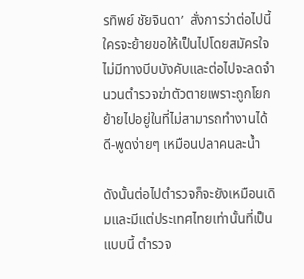รทิพย์ ชัยจินดา’  สั่งการว่าต่อไปนี้ใครจะย้ายขอให้เป็นไปโดยสมัครใจไม่มีทางบีบบังคับและต่อไปจะลดจำนวนตำรวจฆ่าตัวตายเพราะถูกโยกย้ายไปอยู่ในที่ไม่สามารถทำงานได้ดี-พูดง่ายๆ เหมือนปลาคนละน้ำ

ดังนั้นต่อไปตำรวจก็จะยังเหมือนเดิมและมีแต่ประเทศไทยเท่านั้นที่เป็นแบบนี้ ตำรวจ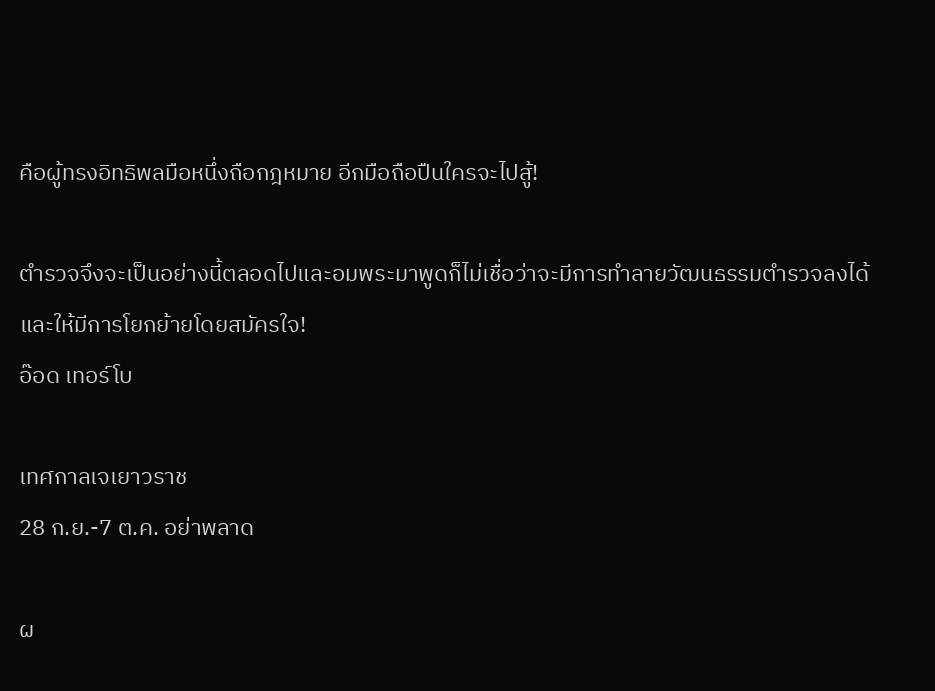คือผู้ทรงอิทธิพลมือหนึ่งถือกฎหมาย อีกมือถือปืนใครจะไปสู้!

ตำรวจจึงจะเป็นอย่างนี้ตลอดไปและอมพระมาพูดก็ไม่เชื่อว่าจะมีการทำลายวัฒนธรรมตำรวจลงได้และให้มีการโยกย้ายโดยสมัครใจ!
อ๊อด เทอร์โบ

เทศกาลเจเยาวราช
28 ก.ย.-7 ต.ค. อย่าพลาด

ผ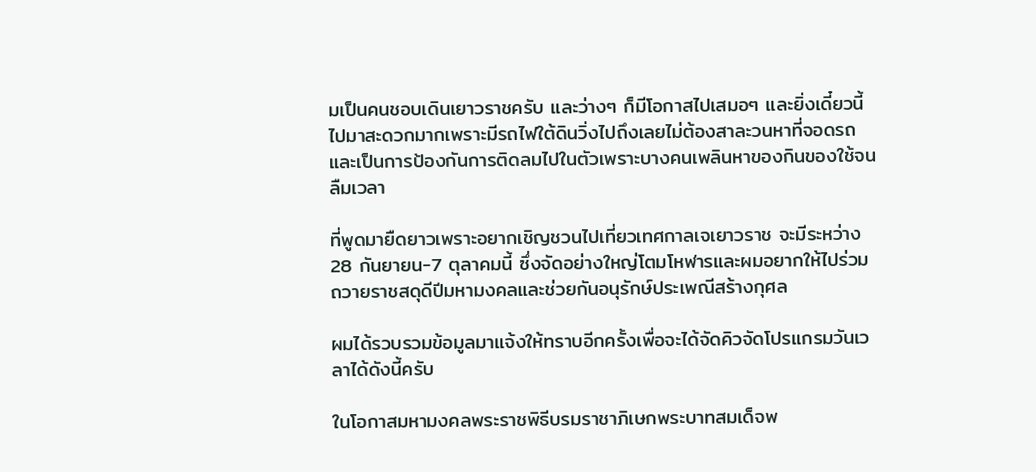มเป็นคนชอบเดินเยาวราชครับ และว่างๆ ก็มีโอกาสไปเสมอๆ และยิ่งเดี๋ยวนี้ไปมาสะดวกมากเพราะมีรถไฟใต้ดินวิ่งไปถึงเลยไม่ต้องสาละวนหาที่จอดรถและเป็นการป้องกันการติดลมไปในตัวเพราะบางคนเพลินหาของกินของใช้จนลืมเวลา

ที่พูดมายืดยาวเพราะอยากเชิญชวนไปเที่ยวเทศกาลเจเยาวราช จะมีระหว่าง 28 กันยายน-7 ตุลาคมนี้ ซึ่งจัดอย่างใหญ่โตมโหฬารและผมอยากให้ไปร่วมถวายราชสดุดีปีมหามงคลและช่วยกันอนุรักษ์ประเพณีสร้างกุศล

ผมได้รวบรวมข้อมูลมาแจ้งให้ทราบอีกครั้งเพื่อจะได้จัดคิวจัดโปรแกรมวันเวลาได้ดังนี้ครับ

ในโอกาสมหามงคลพระราชพิธีบรมราชาภิเษกพระบาทสมเด็จพ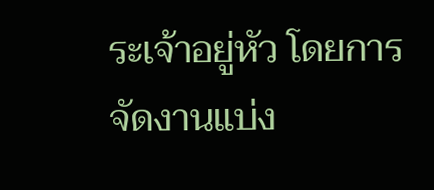ระเจ้าอยู่หัว โดยการจัดงานแบ่ง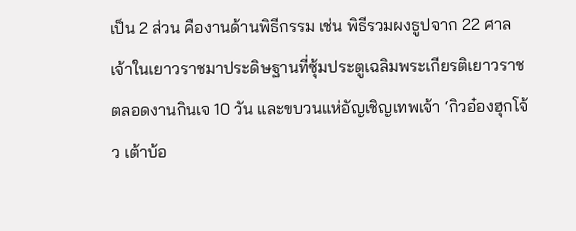เป็น 2 ส่วน คืองานด้านพิธีกรรม เช่น พิธีรวมผงธูปจาก 22 ศาลเจ้าในเยาวราชมาประดิษฐานที่ซุ้มประตูเฉลิมพระเกียรติเยาวราช ตลอดงานกินเจ 10 วัน และขบวนแห่อัญเชิญเทพเจ้า ‘กิวอ๋องฮุกโจ้ว เต้าบ้อ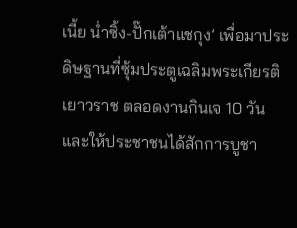เนี้ย น่ำซิ้ง-ปั๊กเต้าแชกุง’ เพื่อมาประดิษฐานที่ซุ้มประตูเฉลิมพระเกียรติเยาวราช ตลอดงานกินเจ 10 วัน และให้ประชาชนได้สักการบูชา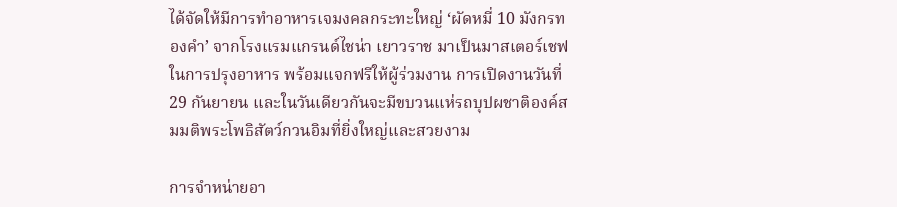ได้จัดให้มีการทำอาหารเจมงคลกระทะใหญ่ ‘ผัดหมี่ 10 มังกรทองคำ’ จากโรงแรมแกรนด์ไชน่า เยาวราช มาเป็นมาสเตอร์เชฟในการปรุงอาหาร พร้อมแจกฟรีให้ผู้ร่วมงาน การเปิดงานวันที่ 29 กันยายน และในวันเดียวกันจะมีขบวนแห่รถบุปผชาติองค์สมมติพระโพธิสัตว์กวนอิมที่ยิ่งใหญ่และสวยงาม

การจำหน่ายอา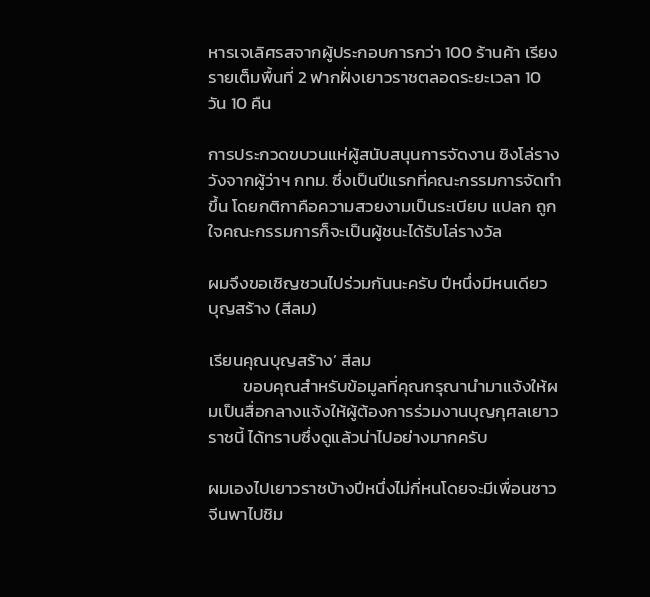หารเจเลิศรสจากผู้ประกอบการกว่า 100 ร้านค้า เรียงรายเต็มพื้นที่ 2 ฟากฝั่งเยาวราชตลอดระยะเวลา 10 วัน 10 คืน

การประกวดขบวนแห่ผู้สนับสนุนการจัดงาน ชิงโล่รางวังจากผู้ว่าฯ กทม. ซึ่งเป็นปีแรกที่คณะกรรมการจัดทำขึ้น โดยกติกาคือความสวยงามเป็นระเบียบ แปลก ถูกใจคณะกรรมการก็จะเป็นผู้ชนะได้รับโล่รางวัล

ผมจึงขอเชิญชวนไปร่วมกันนะครับ ปีหนึ่งมีหนเดียว
บุญสร้าง (สีลม)

เรียนคุณบุญสร้าง’ สีลม
         ขอบคุณสำหรับข้อมูลที่คุณกรุณานำมาแจ้งให้ผมเป็นสื่อกลางแจ้งให้ผู้ต้องการร่วมงานบุญกุศลเยาวราชนี้ ได้ทราบซึ่งดูแล้วน่าไปอย่างมากครับ

ผมเองไปเยาวราชบ้างปีหนึ่งไม่กี่หนโดยจะมีเพื่อนชาวจีนพาไปชิม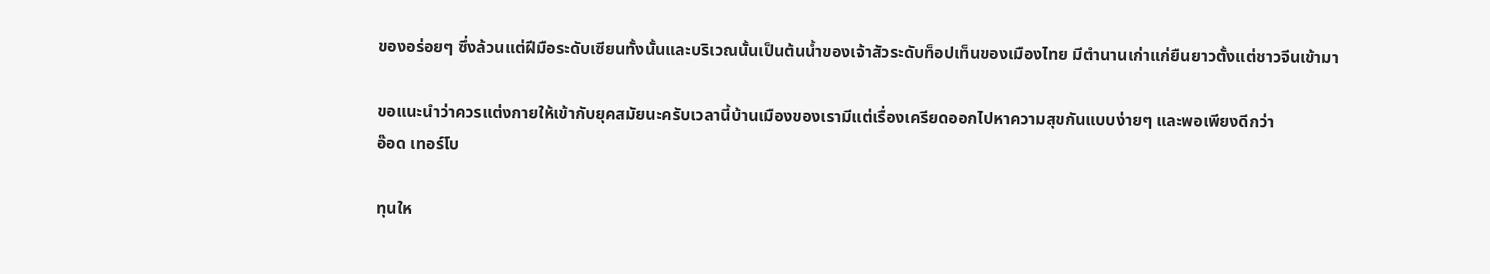ของอร่อยๆ ซึ่งล้วนแต่ฝีมือระดับเซียนทั้งนั้นและบริเวณนั้นเป็นต้นน้ำของเจ้าสัวระดับท็อปเท็นของเมืองไทย มีตำนานเก่าแก่ยืนยาวตั้งแต่ชาวจีนเข้ามา

ขอแนะนำว่าควรแต่งกายให้เข้ากับยุคสมัยนะครับเวลานี้บ้านเมืองของเรามีแต่เรื่องเครียดออกไปหาความสุขกันแบบง่ายๆ และพอเพียงดีกว่า
อ๊อด เทอร์โบ

ทุนให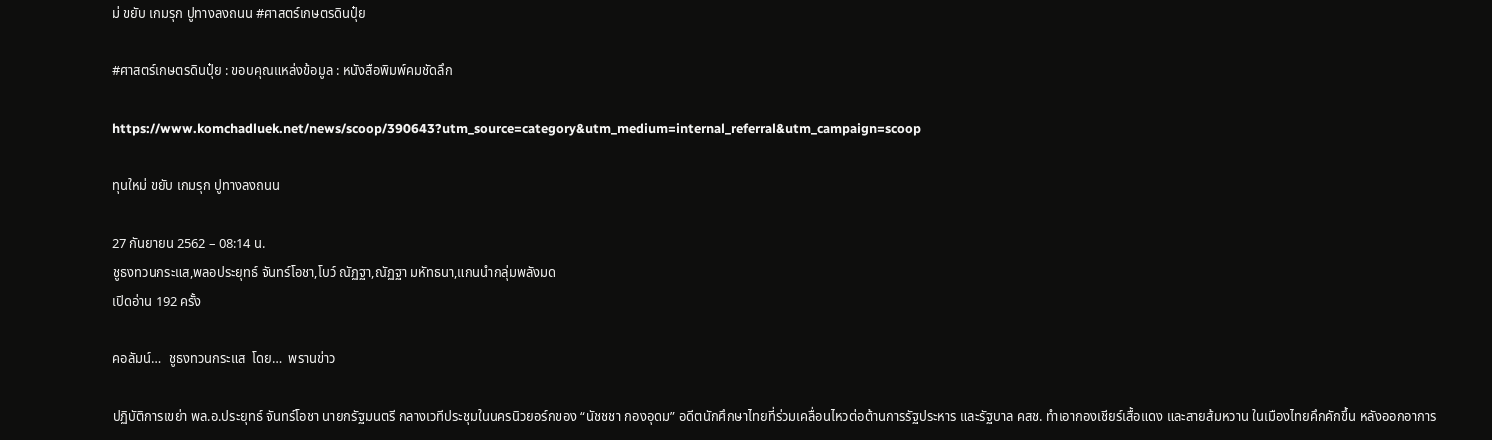ม่ ขยับ เกมรุก ปูทางลงถนน #ศาสตร์เกษตรดินปุ๋ย

#ศาสตร์เกษตรดินปุ๋ย : ขอบคุณแหล่งข้อมูล : หนังสือพิมพ์คมชัดลึก

https://www.komchadluek.net/news/scoop/390643?utm_source=category&utm_medium=internal_referral&utm_campaign=scoop

ทุนใหม่ ขยับ เกมรุก ปูทางลงถนน

27 กันยายน 2562 – 08:14 น.
ชูธงทวนกระแส,พลอประยุทธ์ จันทร์โอชา,โบว์ ณัฏฐา,ณัฏฐา มหัทธนา,แกนนำกลุ่มพลังมด
เปิดอ่าน 192 ครั้ง

คอลัมน์…  ชูธงทวนกระแส  โดย…  พรานข่าว

ปฏิบัติการเขย่า พล.อ.ประยุทธ์ จันทร์โอชา นายกรัฐมนตรี กลางเวทีประชุมในนครนิวยอร์กของ “นัชชชา กองอุดม” อดีตนักศึกษาไทยที่ร่วมเคลื่อนไหวต่อต้านการรัฐประหาร และรัฐบาล คสช. ทำเอากองเชียร์เสื้อแดง และสายส้มหวาน ในเมืองไทยคึกคักขึ้น หลังออกอาการ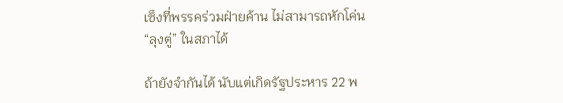เซ็งที่พรรคร่วมฝ่ายค้าน ไม่สามารถหักโค่น “ลุงตู่” ในสภาได้

ถ้ายังจำกันได้ นับแต่เกิดรัฐประหาร 22 พ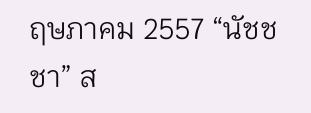ฤษภาคม 2557 “นัชชชา” ส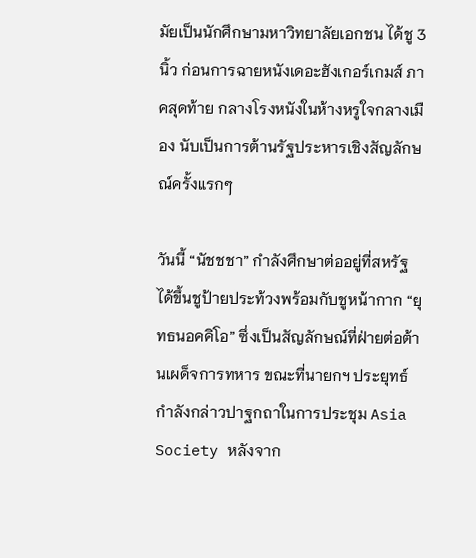มัยเป็นนักศึกษามหาวิทยาลัยเอกชน ได้ชู 3 นิ้ว ก่อนการฉายหนังเดอะฮังเกอร์เกมส์ ภาคสุดท้าย กลางโรงหนังในห้างหรูใจกลางเมือง นับเป็นการต้านรัฐประหารเชิงสัญลักษณ์ครั้งแรกๆ

วันนี้ “นัชชชา” กำลังศึกษาต่ออยู่ที่สหรัฐ ได้ขึ้นชูป้ายประท้วงพร้อมกับชูหน้ากาก “ยุทธนอคคิโอ” ซึ่งเป็นสัญลักษณ์ที่ฝ่ายต่อต้านเผด็จการทหาร ขณะที่นายกฯ ประยุทธ์ กำลังกล่าวปาฐกถาในการประชุม Asia Society หลังจาก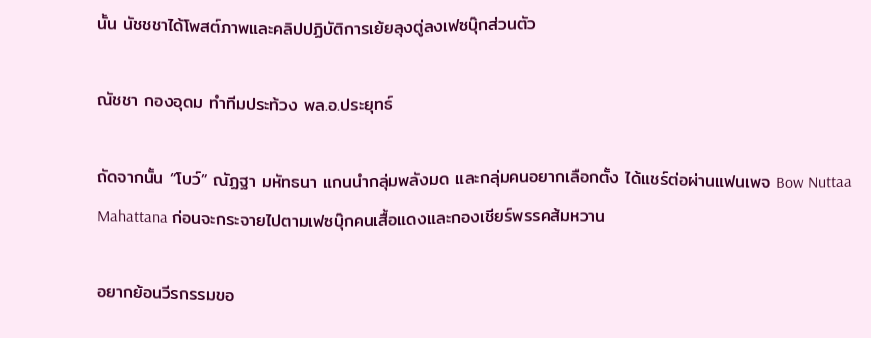นั้น นัชชชาได้โพสต์ภาพและคลิปปฏิบัติการเย้ยลุงตู่ลงเฟซบุ๊กส่วนตัว

ณัชชา กองอุดม ทำทีมประท้วง พล.อ.ประยุทธ์

ถัดจากนั้น “โบว์” ณัฏฐา มหัทธนา แกนนำกลุ่มพลังมด และกลุ่มคนอยากเลือกตั้ง ได้แชร์ต่อผ่านแฟนเพจ Bow Nuttaa Mahattana ก่อนจะกระจายไปตามเฟซบุ๊กคนเสื้อแดงและกองเชียร์พรรคส้มหวาน

อยากย้อนวีรกรรมขอ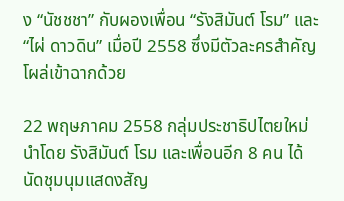ง “นัชชชา” กับผองเพื่อน “รังสิมันต์ โรม” และ “ไผ่ ดาวดิน” เมื่อปี 2558 ซึ่งมีตัวละครสำคัญโผล่เข้าฉากด้วย

22 พฤษภาคม 2558 กลุ่มประชาธิปไตยใหม่ นำโดย รังสิมันต์ โรม และเพื่อนอีก 8 คน ได้นัดชุมนุมแสดงสัญ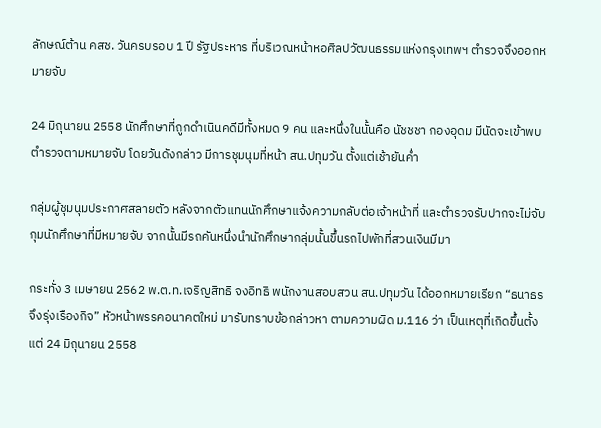ลักษณ์ต้าน คสช. วันครบรอบ 1 ปี รัฐประหาร ที่บริเวณหน้าหอศิลปวัฒนธรรมแห่งกรุงเทพฯ ตำรวจจึงออกหมายจับ

24 มิถุนายน 2558 นักศึกษาที่ถูกดำเนินคดีมีทั้งหมด 9 คน และหนึ่งในนั้นคือ นัชชชา กองอุดม มีนัดจะเข้าพบตำรวจตามหมายจับ โดยวันดังกล่าว มีการชุมนุมที่หน้า สน.ปทุมวัน ตั้งแต่เช้ายันค่ำ

กลุ่มผู้ชุมนุมประกาศสลายตัว หลังจากตัวแทนนักศึกษาแจ้งความกลับต่อเจ้าหน้าที่ และตำรวจรับปากจะไม่จับกุมนักศึกษาที่มีหมายจับ จากนั้นมีรถคันหนึ่งนำนักศึกษากลุ่มนั้นขึ้นรถไปพักที่สวนเงินมีมา

กระทั่ง 3 เมษายน 2562 พ.ต.ท.เจริญสิทธิ จงอิทธิ พนักงานสอบสวน สน.ปทุมวัน ได้ออกหมายเรียก “ธนาธร จึงรุ่งเรืองกิจ” หัวหน้าพรรคอนาคตใหม่ มารับทราบข้อกล่าวหา ตามความผิด ม.116 ว่า เป็นเหตุที่เกิดขึ้นตั้งแต่ 24 มิถุนายน 2558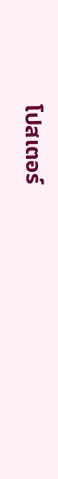โปสเตอร์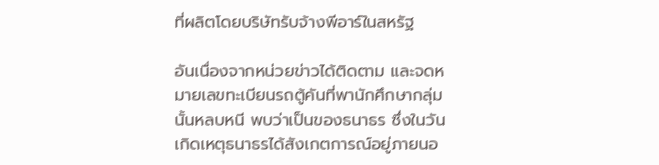ที่ผลิตโดยบริษัทรับจ้างพีอาร์ในสหรัฐ

อันเนื่องจากหน่วยข่าวได้ติดตาม และจดหมายเลขทะเบียนรถตู้คันที่พานักศึกษากลุ่มนั้นหลบหนี พบว่าเป็นของธนาธร ซึ่งในวันเกิดเหตุธนาธรได้สังเกตการณ์อยู่ภายนอ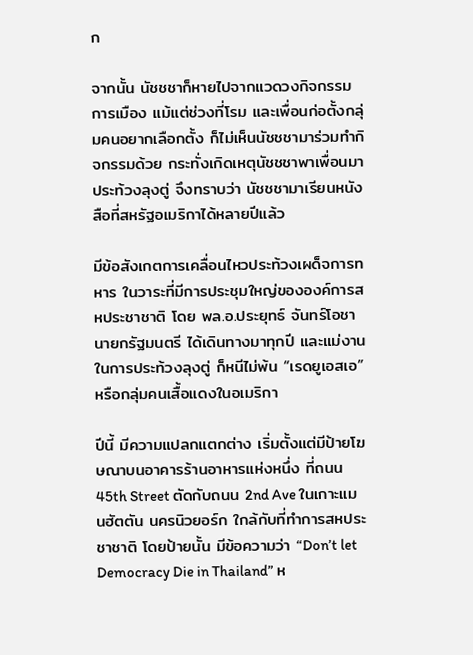ก

จากนั้น นัชชชาก็หายไปจากแวดวงกิจกรรมการเมือง แม้แต่ช่วงที่โรม และเพื่อนก่อตั้งกลุ่มคนอยากเลือกตั้ง ก็ไม่เห็นนัชชชามาร่วมทำกิจกรรมด้วย กระทั่งเกิดเหตุนัชชชาพาเพื่อนมาประท้วงลุงตู่ จึงทราบว่า นัชชชามาเรียนหนังสือที่สหรัฐอเมริกาได้หลายปีแล้ว

มีข้อสังเกตการเคลื่อนไหวประท้วงเผด็จการทหาร ในวาระที่มีการประชุมใหญ่ขององค์การสหประชาชาติ โดย พล.อ.ประยุทธ์ จันทร์โอชา นายกรัฐมนตรี ได้เดินทางมาทุกปี และแม่งานในการประท้วงลุงตู่ ก็หนีไม่พ้น “เรดยูเอสเอ” หรือกลุ่มคนเสื้อแดงในอเมริกา

ปีนี้ มีความแปลกแตกต่าง เริ่มตั้งแต่มีป้ายโฆษณาบนอาคารร้านอาหารแห่งหนึ่ง ที่ถนน 45th Street ตัดกับถนน 2nd Ave ในเกาะแมนฮัตตัน นครนิวยอร์ก ใกล้กับที่ทำการสหประชาชาติ โดยป้ายนั้น มีข้อความว่า “Don’t let Democracy Die in Thailand” ห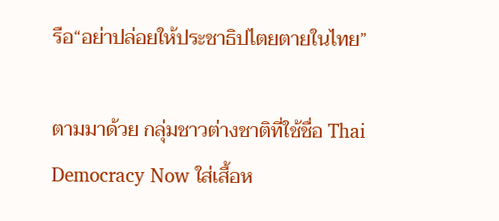รือ“อย่าปล่อยให้ประชาธิปไตยตายในไทย”

ตามมาด้วย กลุ่มชาวต่างชาติที่ใช้ชื่อ Thai Democracy Now ใส่เสื้อห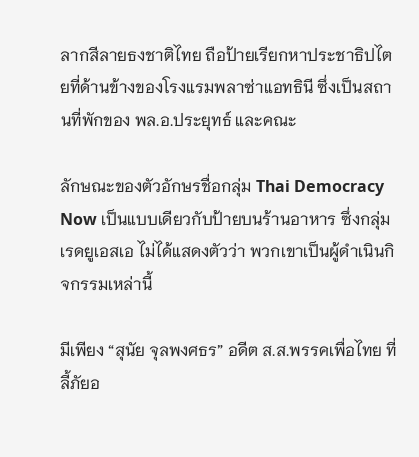ลากสีลายธงชาติไทย ถือป้ายเรียกหาประชาธิปไตยที่ด้านข้างของโรงแรมพลาซ่าแอทธินี ซึ่งเป็นสถานที่พักของ พล.อ.ประยุทธ์ และคณะ

ลักษณะของตัวอักษรชื่อกลุ่ม Thai Democracy Now เป็นแบบเดียวกับป้ายบนร้านอาหาร ซึ่งกลุ่มเรดยูเอสเอ ไม่ได้แสดงตัวว่า พวกเขาเป็นผู้ดำเนินกิจกรรมเหล่านี้

มีเพียง “สุนัย จุลพงศธร” อดีต ส.ส.พรรคเพื่อไทย ที่ลี้ภัยอ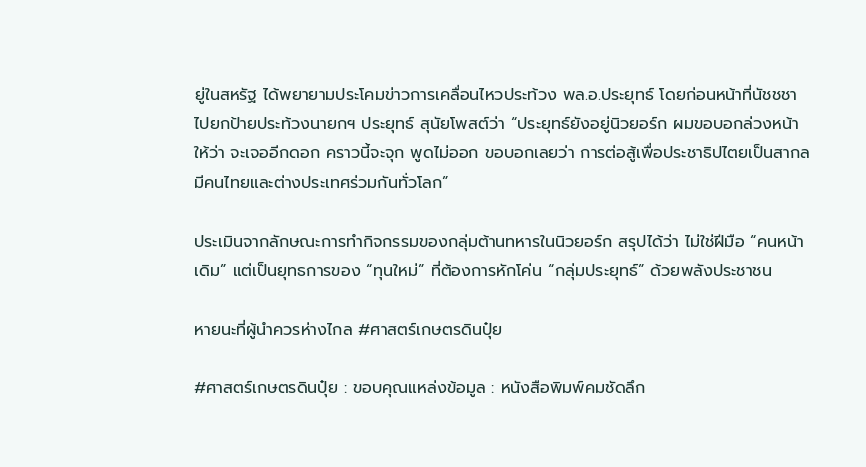ยู่ในสหรัฐ ได้พยายามประโคมข่าวการเคลื่อนไหวประท้วง พล.อ.ประยุทธ์ โดยก่อนหน้าที่นัชชชาไปยกป้ายประท้วงนายกฯ ประยุทธ์ สุนัยโพสต์ว่า “ประยุทธ์ยังอยู่นิวยอร์ก ผมขอบอกล่วงหน้าให้ว่า จะเจออีกดอก คราวนี้จะจุก พูดไม่ออก ขอบอกเลยว่า การต่อสู้เพื่อประชาธิปไตยเป็นสากล มีคนไทยและต่างประเทศร่วมกันทั่วโลก”

ประเมินจากลักษณะการทำกิจกรรมของกลุ่มต้านทหารในนิวยอร์ก สรุปได้ว่า ไม่ใช่ฝีมือ “คนหน้าเดิม” แต่เป็นยุทธการของ “ทุนใหม่” ที่ต้องการหักโค่น “กลุ่มประยุทธ์” ด้วยพลังประชาชน

หายนะที่ผู้นำควรห่างไกล #ศาสตร์เกษตรดินปุ๋ย

#ศาสตร์เกษตรดินปุ๋ย : ขอบคุณแหล่งข้อมูล : หนังสือพิมพ์คมชัดลึก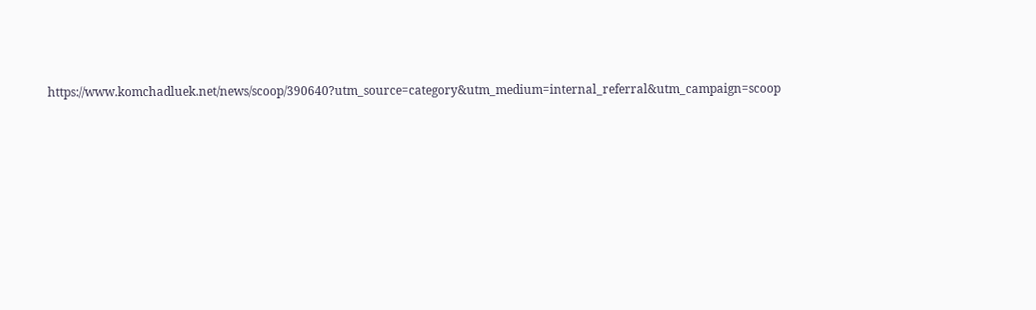https://www.komchadluek.net/news/scoop/390640?utm_source=category&utm_medium=internal_referral&utm_campaign=scoop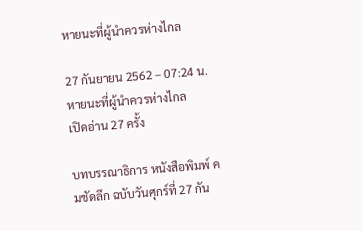หายนะที่ผู้นำควรห่างไกล

27 กันยายน 2562 – 07:24 น.
หายนะที่ผู้นำควรห่างไกล
เปิดอ่าน 27 ครั้ง

บทบรรณาธิการ หนังสือพิมพ์ คมชัดลึก ฉบับวันศุกร์ที่ 27 กัน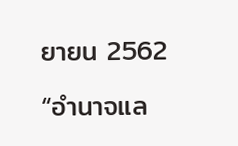ยายน 2562

“อำนาจแล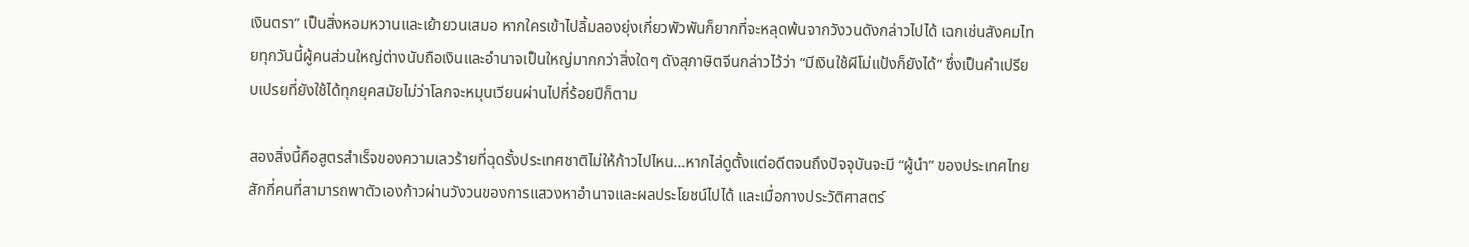เงินตรา” เป็นสิ่งหอมหวานและเย้ายวนเสมอ หากใครเข้าไปลิ้มลองยุ่งเกี่ยวพัวพันก็ยากที่จะหลุดพ้นจากวังวนดังกล่าวไปได้ เฉกเช่นสังคมไทยทุกวันนี้ผู้คนส่วนใหญ่ต่างนับถือเงินและอำนาจเป็นใหญ่มากกว่าสิ่งใดๆ ดังสุภาษิตจีนกล่าวไว้ว่า “มีเงินใช้ผีโม่แป้งก็ยังได้” ซึ่งเป็นคำเปรียบเปรยที่ยังใช้ได้ทุกยุคสมัยไม่ว่าโลกจะหมุนเวียนผ่านไปกี่ร้อยปีก็ตาม

สองสิ่งนี้คือสูตรสำเร็จของความเลวร้ายที่ฉุดรั้งประเทศชาติไม่ให้ก้าวไปไหน…หากไล่ดูตั้งแต่อดีตจนถึงปัจจุบันจะมี “ผู้นำ” ของประเทศไทยสักกี่คนที่สามารถพาตัวเองก้าวผ่านวังวนของการแสวงหาอำนาจและผลประโยชน์ไปได้ และเมื่อกางประวัติศาสตร์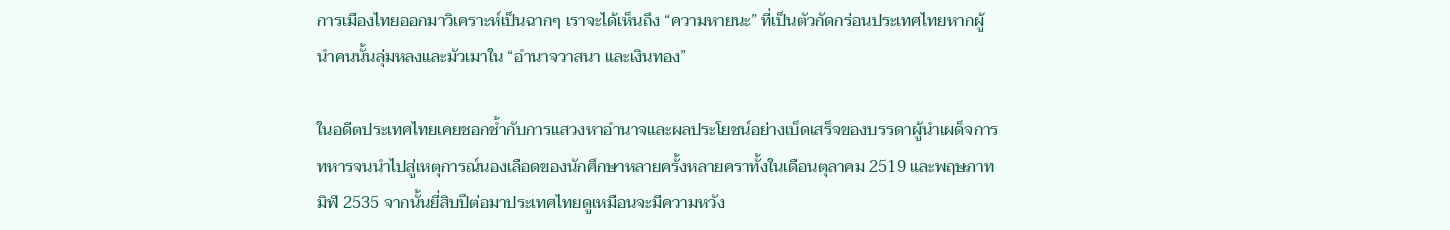การเมืองไทยออกมาวิเคราะห์เป็นฉากๆ เราจะได้เห็นถึง “ความหายนะ” ที่เป็นตัวกัดกร่อนประเทศไทยหากผู้นำคนนั้นลุ่มหลงและมัวเมาใน “อำนาจวาสนา และเงินทอง”

ในอดีตประเทศไทยเคยชอกช้ำกับการแสวงหาอำนาจและผลประโยชน์อย่างเบ็ดเสร็จของบรรดาผู้นำเผด็จการทหารจนนำไปสู่เหตุการณ์นองเลือดของนักศึกษาหลายครั้งหลายคราทั้งในเดือนตุลาคม 2519 และพฤษภาทมิฬ 2535 จากนั้นยี่สิบปีต่อมาประเทศไทยดูเหมือนจะมีความหวัง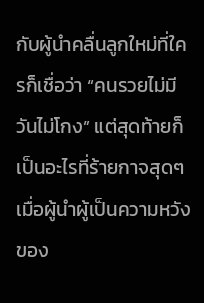กับผู้นำคลื่นลูกใหม่ที่ใครก็เชื่อว่า “คนรวยไม่มีวันไม่โกง” แต่สุดท้ายก็เป็นอะไรที่ร้ายกาจสุดๆ เมื่อผู้นำผู้เป็นความหวังของ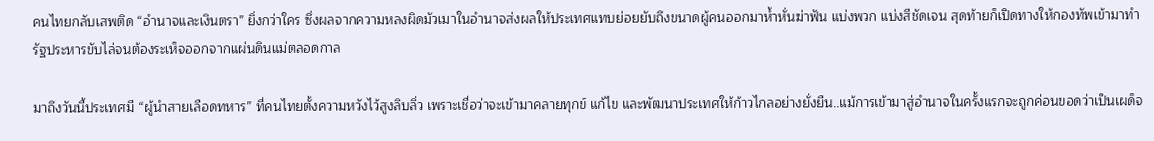คนไทยกลับเสพติด “อำนาจและเงินตรา” ยิ่งกว่าใคร ซึ่งผลจากความหลงผิดมัวเมาในอำนาจส่งผลให้ประเทศแทบย่อยยับถึงขนาดผู้คนออกมาห้ำหั่นฆ่าฟัน แบ่งพวก แบ่งสีชัดเจน สุดท้ายก็เปิดทางให้กองทัพเข้ามาทำรัฐประหารขับไล่จนต้องระเห็จออกจากแผ่นดินแม่ตลอดกาล

มาถึงวันนี้ประเทศมี “ผู้นำสายเลือดทหาร” ที่คนไทยตั้งความหวังไว้สูงลิบลิ่ว เพราะเชื่อว่าจะเข้ามาคลายทุกข์ แก้ไข และพัฒนาประเทศให้ก้าวไกลอย่างยั่งยืน..แม้การเข้ามาสู่อำนาจในครั้งแรกจะถูกค่อนขอดว่าเป็นเผด็จ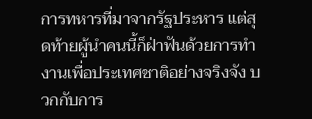การทหารที่มาจากรัฐประหาร แต่สุดท้ายผู้นำคนนี้ก็ฝ่าฟันด้วยการทำงานเพื่อประเทศชาติอย่างจริงจัง บวกกับการ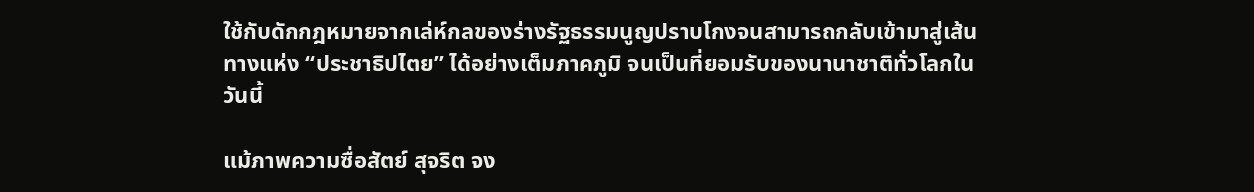ใช้กับดักกฎหมายจากเล่ห์กลของร่างรัฐธรรมนูญปราบโกงจนสามารถกลับเข้ามาสู่เส้นทางแห่ง “ประชาธิปไตย” ได้อย่างเต็มภาคภูมิ จนเป็นที่ยอมรับของนานาชาติทั่วโลกในวันนี้

แม้ภาพความซื่อสัตย์ สุจริต จง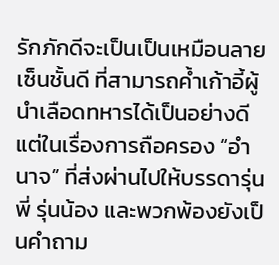รักภักดีจะเป็นเป็นเหมือนลายเซ็นชั้นดี ที่สามารถค้ำเก้าอี้ผู้นำเลือดทหารได้เป็นอย่างดี แต่ในเรื่องการถือครอง “อำนาจ” ที่ส่งผ่านไปให้บรรดารุ่นพี่ รุ่นน้อง และพวกพ้องยังเป็นคำถาม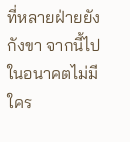ที่หลายฝ่ายยังกังขา จากนี้ไปในอนาคตไม่มีใคร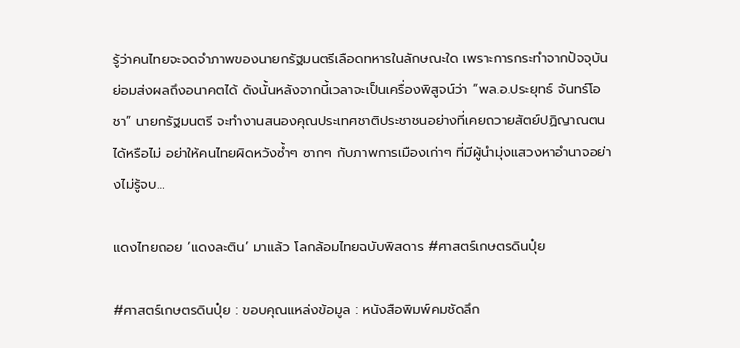รู้ว่าคนไทยจะจดจำภาพของนายกรัฐมนตรีเลือดทหารในลักษณะใด เพราะการกระทำจากปัจจุบันย่อมส่งผลถึงอนาคตได้ ดังนั้นหลังจากนี้เวลาจะเป็นเครื่องพิสูจน์ว่า “พล.อ.ประยุทธ์ จันทร์โอชา” นายกรัฐมนตรี จะทำงานสนองคุณประเทศชาติประชาชนอย่างที่เคยถวายสัตย์ปฏิญาณตนได้หรือไม่ อย่าให้คนไทยผิดหวังซ้ำๆ ซากๆ กับภาพการเมืองเก่าๆ ที่มีผู้นำมุ่งแสวงหาอำนาจอย่างไม่รู้จบ…

แดงไทยถอย ‘แดงละติน’ มาแล้ว โลกล้อมไทยฉบับพิสดาร #ศาสตร์เกษตรดินปุ๋ย

#ศาสตร์เกษตรดินปุ๋ย : ขอบคุณแหล่งข้อมูล : หนังสือพิมพ์คมชัดลึก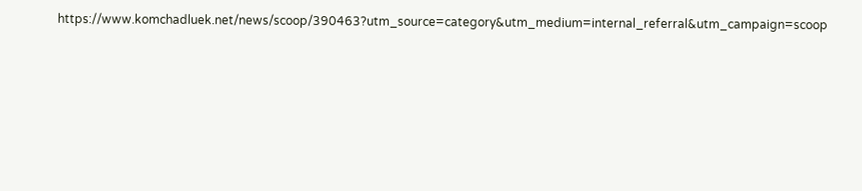https://www.komchadluek.net/news/scoop/390463?utm_source=category&utm_medium=internal_referral&utm_campaign=scoop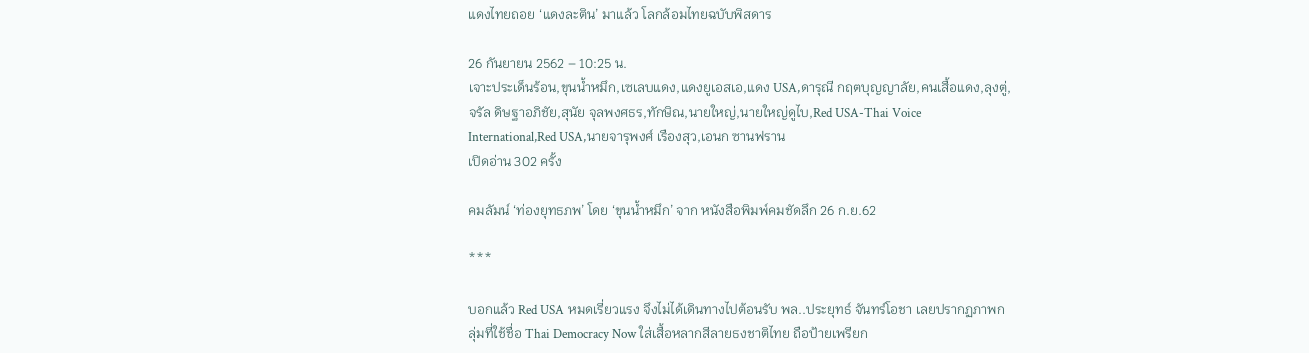แดงไทยถอย ‘แดงละติน’ มาแล้ว โลกล้อมไทยฉบับพิสดาร

26 กันยายน 2562 – 10:25 น.
เจาะประเด็นร้อน,ขุนน้ำหมึก,เซเลบแดง,แดงยูเอสเอ,แดง USA,ดารุณี กฤตบุญญาลัย,คนเสื้อแดง,ลุงตู่,จรัล ดิษฐาอภิชัย,สุนัย จุลพงศธร,ทักษิณ,นายใหญ่,นายใหญ่ดูไบ,Red USA-Thai Voice International,Red USA,นายจารุพงศ์ เรืองสุว,เอนก ซานฟราน
เปิดอ่าน 302 ครั้ง

คมลัมน์ ‘ท่องยุทธภพ’ โดย ‘ขุนน้ำหมึก’ จาก หนังสือพิมพ์คมชัดลึก 26 ก.ย.62

***

บอกแล้ว Red USA หมดเรี่ยวแรง จึงไม่ได้เดินทางไปต้อนรับ พล..ประยุทธ์ จันทร์โอชา เลยปรากฏภาพกลุ่มที่ใช้ชื่อ Thai Democracy Now ใส่เสื้อหลากสีลายธงชาติไทย ถือป้ายเพรียก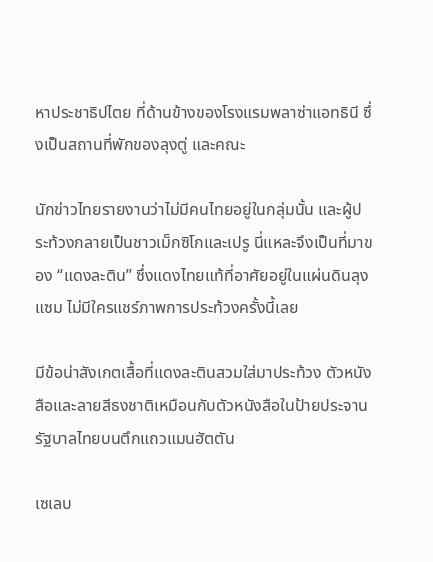หาประชาธิปไตย ที่ด้านข้างของโรงแรมพลาซ่าแอทธินี ซึ่งเป็นสถานที่พักของลุงตู่ และคณะ

นักข่าวไทยรายงานว่าไม่มีคนไทยอยู่ในกลุ่มนั้น และผู้ประท้วงกลายเป็นชาวเม็กซิโกและเปรู นี่แหละจึงเป็นที่มาของ “แดงละติน” ซึ่งแดงไทยแท้ที่อาศัยอยู่ในแผ่นดินลุงแซม ไม่มีใครแชร์ภาพการประท้วงครั้งนี้เลย

มีข้อน่าสังเกตเสื้อที่แดงละตินสวมใส่มาประท้วง ตัวหนังสือและลายสีธงชาติเหมือนกับตัวหนังสือในป้ายประจานรัฐบาลไทยบนตึกแถวแมนฮัตตัน

เซเลบ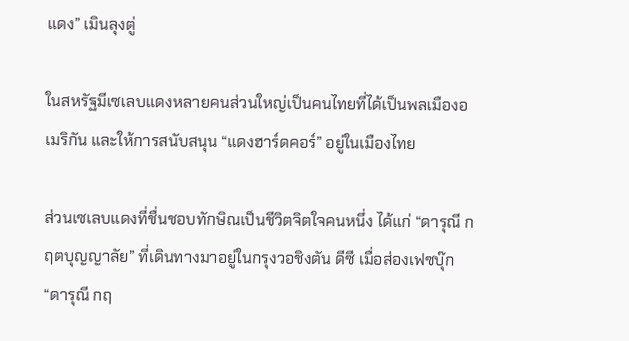แดง” เมินลุงตู่

ในสหรัฐมีเซเลบแดงหลายคนส่วนใหญ่เป็นคนไทยที่ได้เป็นพลเมืองอเมริกัน และให้การสนับสนุน “แดงฮาร์ดคอร์” อยู่ในเมืองไทย

ส่วนเซเลบแดงที่ชื่นชอบทักษิณเป็นชีวิตจิตใจคนหนึ่ง ได้แก่ “ดารุณี กฤตบุญญาลัย” ที่เดินทางมาอยู่ในกรุงวอชิงตัน ดีซี เมื่อส่องเฟซบุ๊ก “ดารุณี กฤ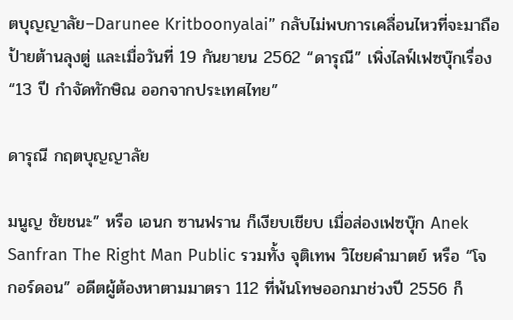ตบุญญาลัย–Darunee Kritboonyalai” กลับไม่พบการเคลื่อนไหวที่จะมาถือป้ายต้านลุงตู่ และเมื่อวันที่ 19 กันยายน 2562 “ดารุณี” เพิ่งไลฟ์เฟซบุ๊กเรื่อง “13 ปี กำจัดทักษิณ ออกจากประเทศไทย”

ดารุณี กฤตบุญญาลัย

มนูญ ชัยชนะ” หรือ เอนก ซานฟราน ก็เงียบเชียบ เมื่อส่องเฟซบุ๊ก Anek Sanfran The Right Man Public รวมทั้ง จุติเทพ วิไชยคำมาตย์ หรือ “โจ กอร์ดอน” อดีตผู้ต้องหาตามมาตรา 112 ที่พ้นโทษออกมาช่วงปี 2556 ก็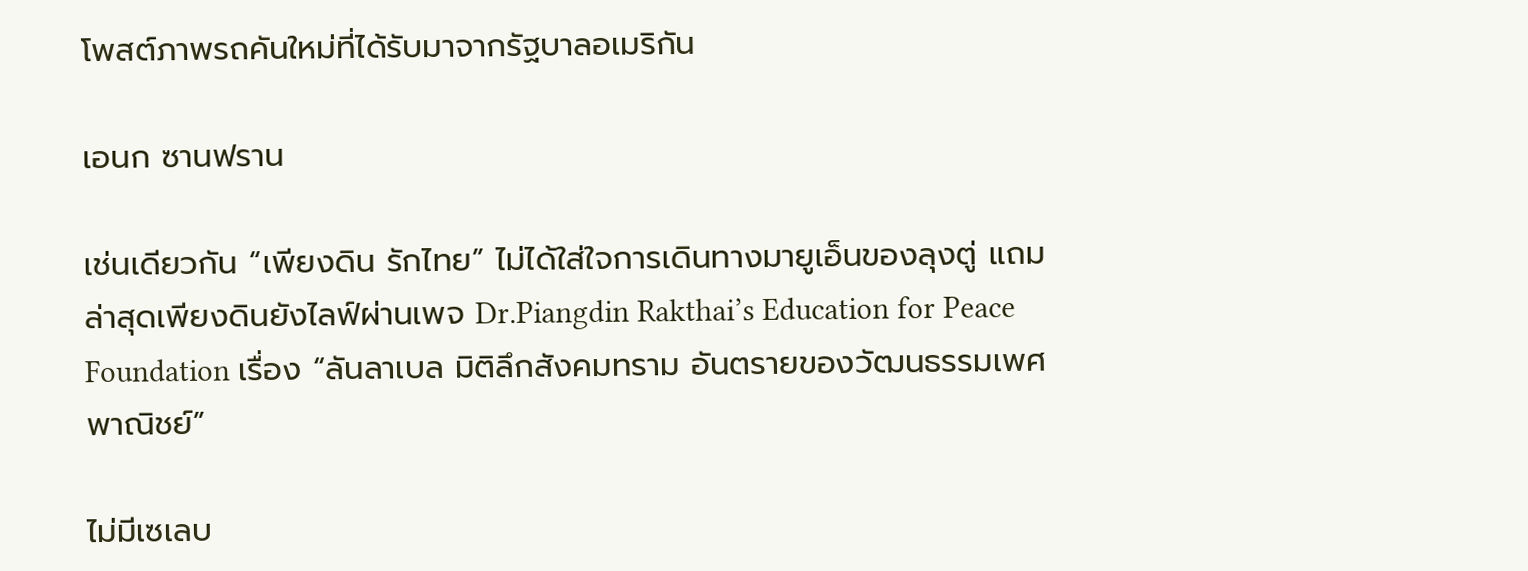โพสต์ภาพรถคันใหม่ที่ได้รับมาจากรัฐบาลอเมริกัน

เอนก ซานฟราน

เช่นเดียวกัน “เพียงดิน รักไทย” ไม่ได้ใส่ใจการเดินทางมายูเอ็นของลุงตู่ แถมล่าสุดเพียงดินยังไลฟ์ผ่านเพจ Dr.Piangdin Rakthai’s Education for Peace Foundation เรื่อง “ลันลาเบล มิติลึกสังคมทราม อันตรายของวัฒนธรรมเพศพาณิชย์”

ไม่มีเซเลบ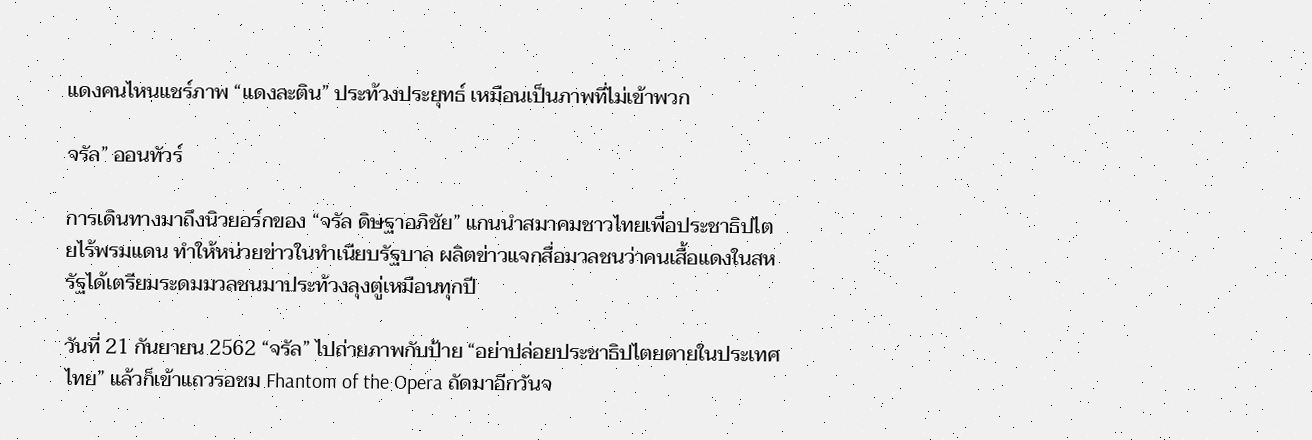แดงคนไหนแชร์ภาพ “แดงละติน” ประท้วงประยุทธ์ เหมือนเป็นภาพที่ไม่เข้าพวก

จรัล” ออนทัวร์

การเดินทางมาถึงนิวยอร์กของ “จรัล ดิษฐาอภิชัย” แกนนำสมาคมชาวไทยเพื่อประชาธิปไตยไร้พรมแดน ทำให้หน่วยข่าวในทำเนียบรัฐบาล ผลิตข่าวแจกสื่อมวลชนว่าคนเสื้อแดงในสหรัฐได้เตรียมระดมมวลชนมาประท้วงลุงตู่เหมือนทุกปี

วันที่ 21 กันยายน 2562 “จรัล” ไปถ่ายภาพกับป้าย “อย่าปล่อยประชาธิปไตยตายในประเทศไทย” แล้วก็เข้าแถวรอชม Fhantom of the Opera ถัดมาอีกวันจ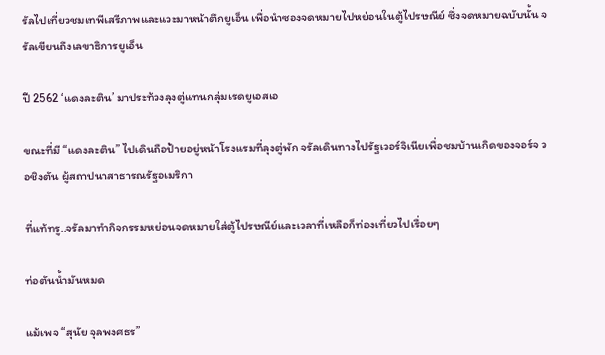รัลไปเที่ยวชมเทพีเสรีภาพและแวะมาหน้าตึกยูเอ็น เพื่อนำซองจดหมายไปหย่อนในตู้ไปรษณีย์ ซึ่งจดหมายฉบับนั้น จรัลเขียนถึงเลขาธิการยูเอ็น

ปี 2562 ‘แดงละติน’ มาประท้วงลุงตู่แทนกลุ่มเรดยูเอสเอ

ขณะที่มี “แดงละติน” ไปเดินถือป้ายอยู่หน้าโรงแรมที่ลุงตู่พัก จรัลเดินทางไปรัฐเวอร์จิเนียเพื่อชมบ้านเกิดของจอร์จ วอชิงตัน ผู้สถาปนาสาธารณรัฐอเมริกา

ที่แท้ทรู..จรัลมาทำกิจกรรมหย่อนจดหมายใส่ตู้ไปรษณีย์และเวลาที่เหลือก็ท่องเที่ยวไปเรื่อยๆ

ท่อตันน้ำมันหมด

แม้เพจ “สุนัย จุลพงศธร”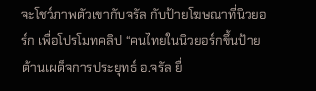จะโชว์ภาพตัวเขากับจรัล กับป้ายโฆษณาที่นิวยอร์ก เพื่อโปรโมทคลิป “คนไทยในนิวยอร์กขึ้นป้ายต้านเผด็จการประยุทธ์ อ.จรัล ยื่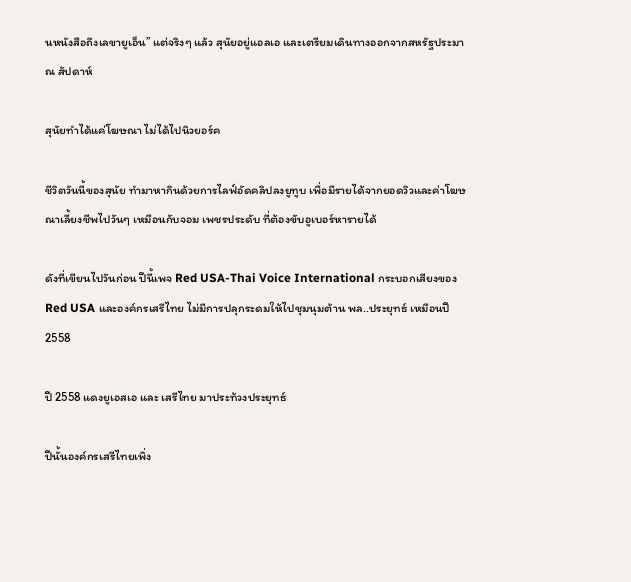นหนังสือถึงเลขายูเอ็น” แต่จริงๆ แล้ว สุนัยอยู่แอลเอ และเตรียมเดินทางออกจากสหรัฐประมาณ สัปดาห์

สุนัยทำได้แค่โฆษณา ไม่ได้ไปนิวยอร์ค

ชีวิตวันนี้ของสุนัย ทำมาหากินด้วยการไลฟ์อัดคลิปลงยูทูบ เพื่อมีรายได้จากยอดวิวและค่าโฆษณาเลี้ยงชีพไปวันๆ เหมือนกับจอม เพชรประดับ ที่ต้องขับอูเบอร์หารายได้

ดังที่เขียนไปวันก่อน ปีนี้เพจ Red USA-Thai Voice International กระบอกเสียงของ Red USA และองค์กรเสรีไทย ไม่มีการปลุกระดมให้ไปชุมนุมต้าน พล..ประยุทธ์ เหมือนปี 2558

ปี 2558 แดงยูเอสเอ และ เสรีไทย มาประท้วงประยุทธ์

ปีนั้นองค์กรเสรีไทยเพิ่ง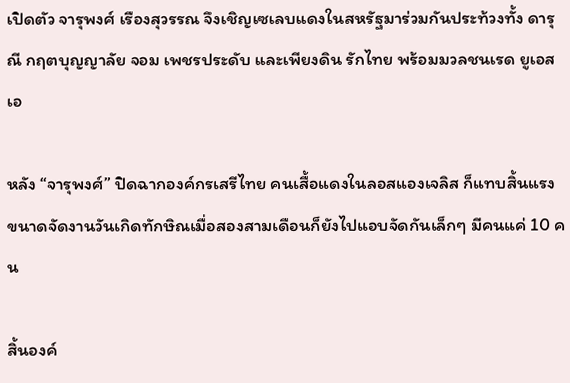เปิดตัว จารุพงศ์ เรืองสุวรรณ จึงเชิญเซเลบแดงในสหรัฐมาร่วมกันประท้วงทั้ง ดารุณี กฤตบุญญาลัย จอม เพชรประดับ และเพียงดิน รักไทย พร้อมมวลชนเรด ยูเอสเอ

หลัง “จารุพงศ์” ปิดฉากองค์กรเสรีไทย คนเสื้อแดงในลอสแองเจลิส ก็แทบสิ้นแรง ขนาดจัดงานวันเกิดทักษิณเมื่อสองสามเดือนก็ยังไปแอบจัดกันเล็กๆ มีคนแค่ 10 คน

สิ้นองค์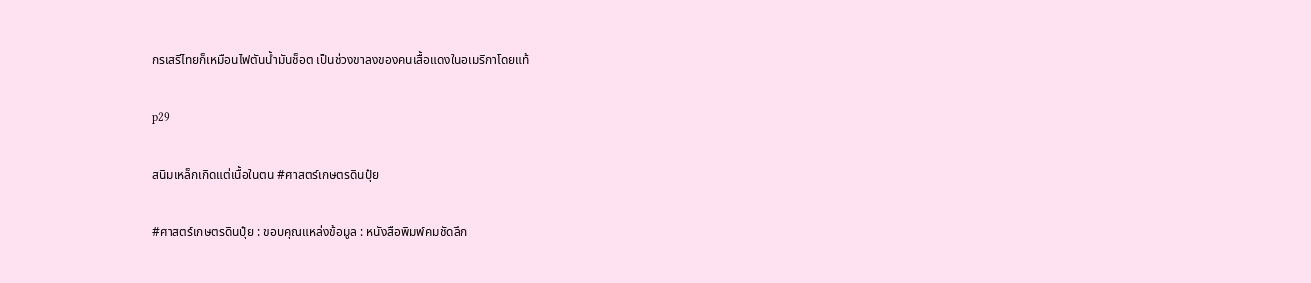กรเสรีไทยก็เหมือนไฟตันน้ำมันช็อต เป็นช่วงขาลงของคนเสื้อแดงในอเมริกาโดยแท้

p29

สนิมเหล็กเกิดแต่เนื้อในตน #ศาสตร์เกษตรดินปุ๋ย

#ศาสตร์เกษตรดินปุ๋ย : ขอบคุณแหล่งข้อมูล : หนังสือพิมพ์คมชัดลึก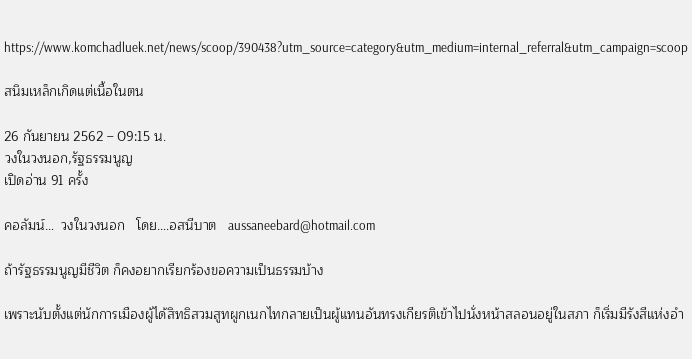https://www.komchadluek.net/news/scoop/390438?utm_source=category&utm_medium=internal_referral&utm_campaign=scoop

สนิมเหล็กเกิดแต่เนื้อในตน

26 กันยายน 2562 – 09:15 น.
วงในวงนอก,รัฐธรรมนูญ
เปิดอ่าน 91 ครั้ง

คอลัมน์…  วงในวงนอก   โดย….อสนีบาต   aussaneebard@hotmail.com

ถ้ารัฐธรรมนูญมีชีวิต ก็คงอยากเรียกร้องขอความเป็นธรรมบ้าง

เพราะนับตั้งแต่นักการเมืองผู้ได้สิทธิสวมสูทผูกเนกไทกลายเป็นผู้แทนอันทรงเกียรติเข้าไปนั่งหน้าสลอนอยู่ในสภา ก็เริ่มมีรังสีแห่งอำ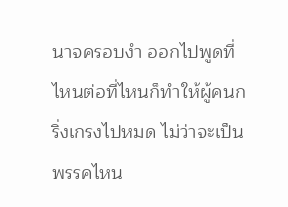นาจครอบงำ ออกไปพูดที่ไหนต่อที่ไหนก็ทำให้ผู้คนกริ่งเกรงไปหมด ไม่ว่าจะเป็นพรรคไหน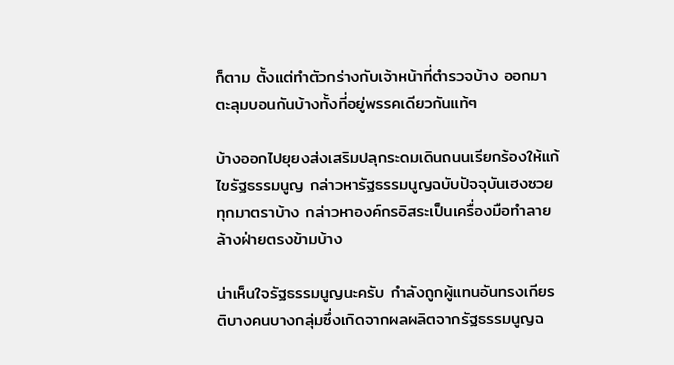ก็ตาม ตั้งแต่ทำตัวกร่างกับเจ้าหน้าที่ตำรวจบ้าง ออกมาตะลุมบอนกันบ้างทั้งที่อยู่พรรคเดียวกันแท้ๆ

บ้างออกไปยุยงส่งเสริมปลุกระดมเดินถนนเรียกร้องให้แก้ไขรัฐธรรมนูญ กล่าวหารัฐธรรมนูญฉบับปัจจุบันเฮงซวยทุกมาตราบ้าง กล่าวหาองค์กรอิสระเป็นเครื่องมือทำลายล้างฝ่ายตรงข้ามบ้าง

น่าเห็นใจรัฐธรรมนูญนะครับ กำลังถูกผู้แทนอันทรงเกียรติบางคนบางกลุ่มซึ่งเกิดจากผลผลิตจากรัฐธรรมนูญฉ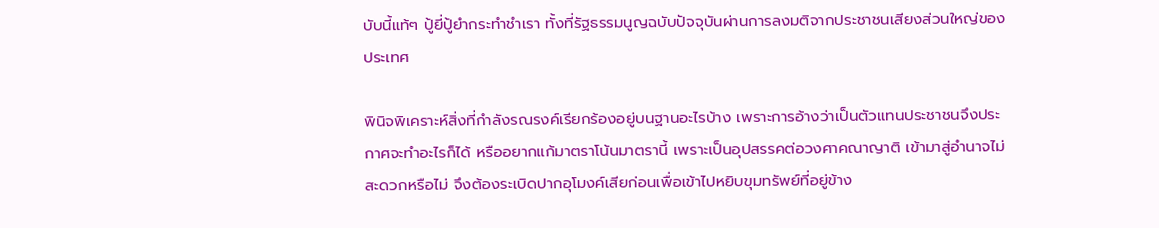บับนี้แท้ๆ ปู้ยี่ปู้ยำกระทำชำเรา ทั้งที่รัฐธรรมนูญฉบับปัจจุบันผ่านการลงมติจากประชาชนเสียงส่วนใหญ่ของประเทศ

พินิจพิเคราะห์สิ่งที่กำลังรณรงค์เรียกร้องอยู่บนฐานอะไรบ้าง เพราะการอ้างว่าเป็นตัวแทนประชาชนจึงประกาศจะทำอะไรก็ได้ หรืออยากแก้มาตราโน้นมาตรานี้ เพราะเป็นอุปสรรคต่อวงศาคณาญาติ เข้ามาสู่อำนาจไม่สะดวกหรือไม่ จึงต้องระเบิดปากอุโมงค์เสียก่อนเพื่อเข้าไปหยิบขุมทรัพย์ที่อยู่ข้าง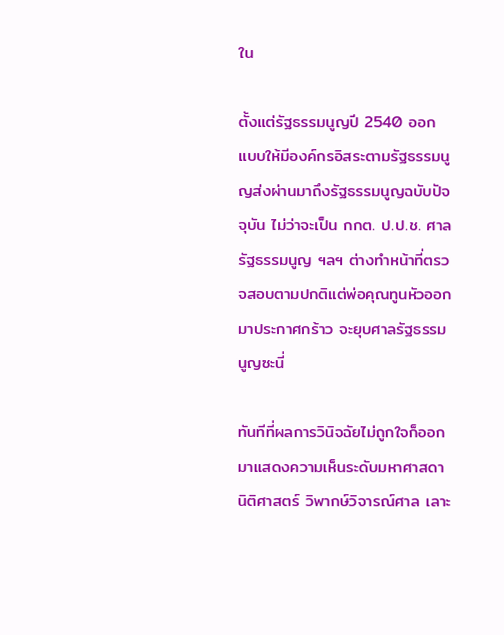ใน

ตั้งแต่รัฐธรรมนูญปี 2540 ออกแบบให้มีองค์กรอิสระตามรัฐธรรมนูญส่งผ่านมาถึงรัฐธรรมนูญฉบับปัจจุบัน ไม่ว่าจะเป็น กกต. ป.ป.ช. ศาลรัฐธรรมนูญ ฯลฯ ต่างทำหน้าที่ตรวจสอบตามปกติแต่พ่อคุณทูนหัวออกมาประกาศกร้าว จะยุบศาลรัฐธรรมนูญซะนี่

ทันทีที่ผลการวินิจฉัยไม่ถูกใจก็ออกมาแสดงความเห็นระดับมหาศาสดานิติศาสตร์ วิพากษ์วิจารณ์ศาล เลาะ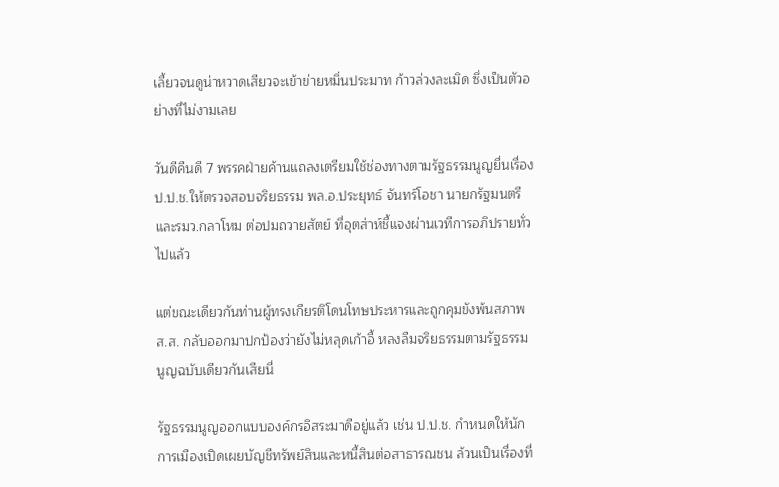เลี้ยวจนดูน่าหวาดเสียวจะเข้าข่ายหมิ่นประมาท ก้าวล่วงละเมิด ซึ่งเป็นตัวอย่างที่ไม่งามเลย

วันดีคืนดี 7 พรรคฝ่ายค้านแถลงเตรียมใช้ช่องทางตามรัฐธรรมนูญยื่นเรื่องป.ป.ช.ให้ตรวจสอบจริยธรรม พล.อ.ประยุทธ์ จันทร์โอชา นายกรัฐมนตรีและรมว.กลาโหม ต่อปมถวายสัตย์ ที่อุตส่าห์ชี้แจงผ่านเวทีการอภิปรายทั่วไปแล้ว

แต่ขณะเดียวกันท่านผู้ทรงเกียรติโดนโทษประหารและถูกคุมขังพ้นสภาพส.ส. กลับออกมาปกป้องว่ายังไม่หลุดเก้าอี้ หลงลืมจริยธรรมตามรัฐธรรมนูญฉบับเดียวกันเสียนี่

รัฐธรรมนูญออกแบบองค์กรอิสระมาดีอยู่แล้ว เช่น ป.ป.ช. กำหนดให้นักการเมืองเปิดเผยบัญชีทรัพย์สินและหนี้สินต่อสาธารณชน ล้วนเป็นเรื่องที่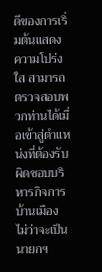ดีของการเริ่มต้นแสดงความโปร่งใส สามารถตรวจสอบพวกท่านได้เมื่อเข้าสู่ตำแหน่งที่ต้องรับผิดชอบบริหารกิจการบ้านเมือง ไม่ว่าจะเป็นนายกฯ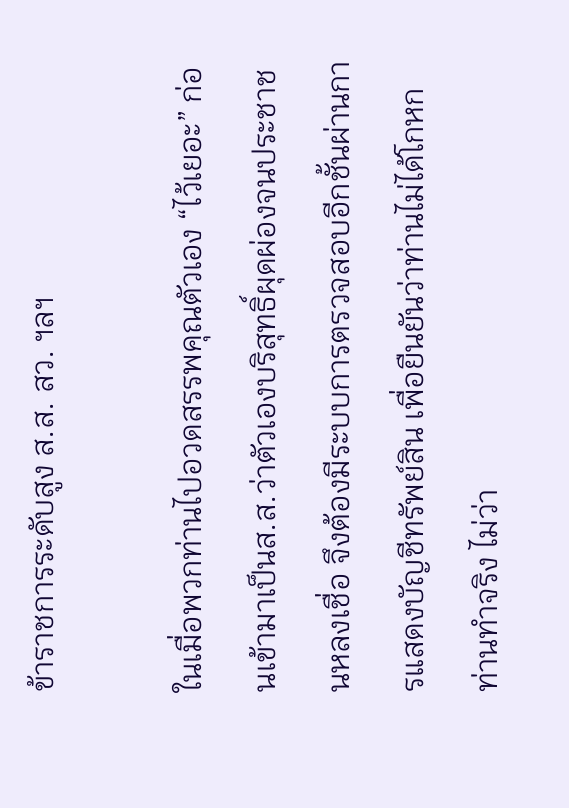ข้าราชการระดับสูง ส.ส. สว. ฯลฯ

ในเมื่อพวกท่านไปอวดสรรพคุณตัวเอง “ไว้เยอะ” ก่อนเข้ามาเป็นส.ส.ว่าตัวเองบริสุทธิ์ผุดผ่องจนประชาชนหลงเชื่อ จึงต้องมีระบบการตรวจสอบอีกชั้นผ่านการแสดงบัญชีทรัพย์สิน เพื่อยืนยันว่าท่านไม่ได้โกหก ท่านทำจริง ไม่ว่า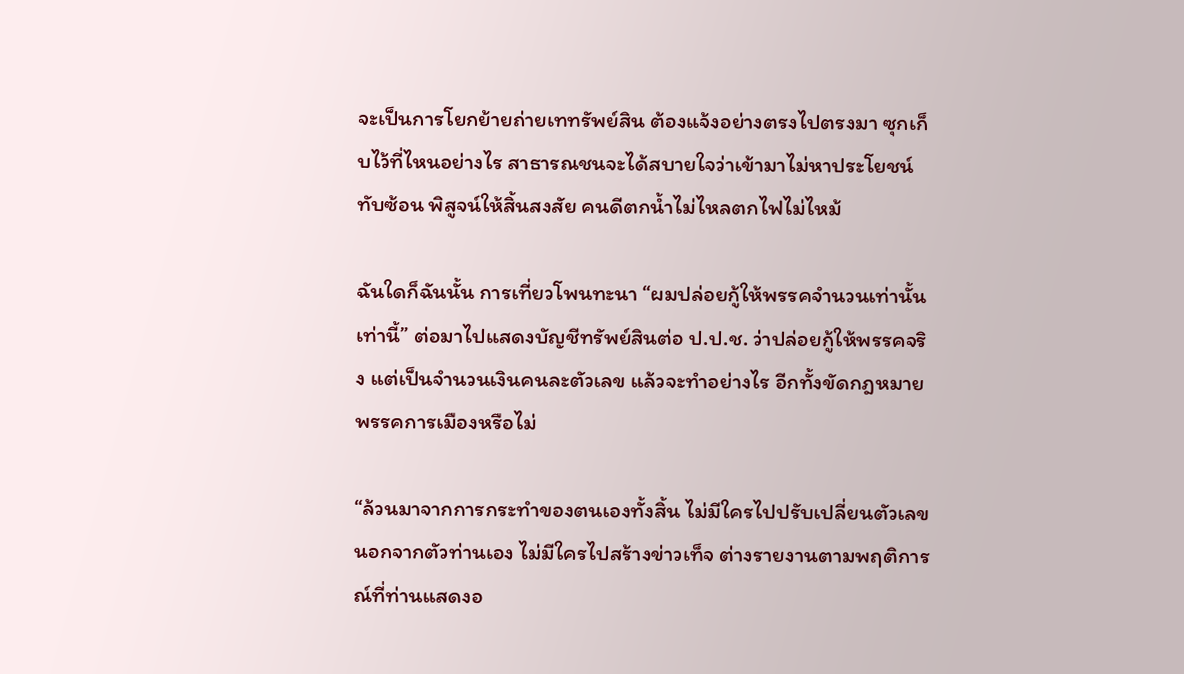จะเป็นการโยกย้ายถ่ายเททรัพย์สิน ต้องแจ้งอย่างตรงไปตรงมา ซุกเก็บไว้ที่ไหนอย่างไร สาธารณชนจะได้สบายใจว่าเข้ามาไม่หาประโยชน์ทับซ้อน พิสูจน์ให้สิ้นสงสัย คนดีตกน้ำไม่ไหลตกไฟไม่ไหม้

ฉันใดก็ฉันนั้น การเที่ยวโพนทะนา “ผมปล่อยกู้ให้พรรคจำนวนเท่านั้นเท่านี้” ต่อมาไปแสดงบัญชีทรัพย์สินต่อ ป.ป.ช. ว่าปล่อยกู้ให้พรรคจริง แต่เป็นจำนวนเงินคนละตัวเลข แล้วจะทำอย่างไร อีกทั้งขัดกฎหมายพรรคการเมืองหรือไม่

“ล้วนมาจากการกระทำของตนเองทั้งสิ้น ไม่มีใครไปปรับเปลี่ยนตัวเลข นอกจากตัวท่านเอง ไม่มีใครไปสร้างข่าวเท็จ ต่างรายงานตามพฤติการณ์ที่ท่านแสดงอ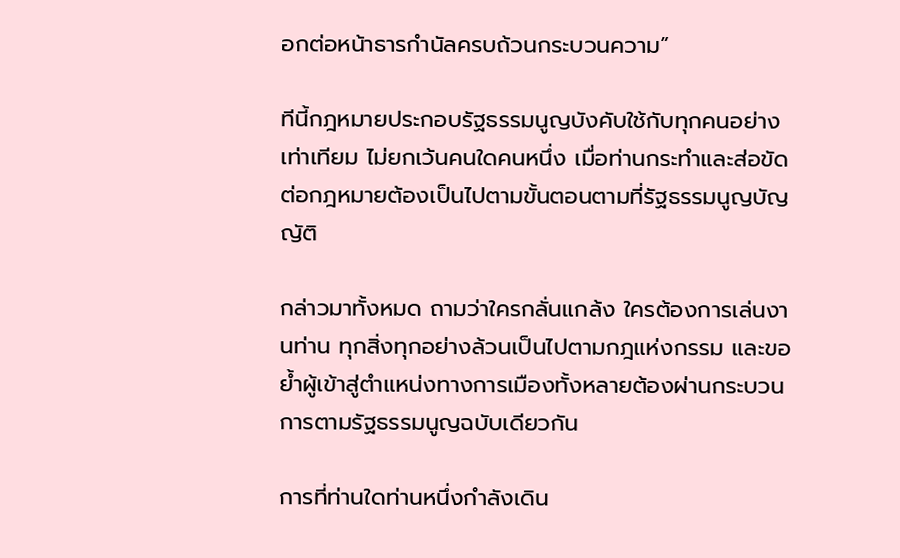อกต่อหน้าธารกำนัลครบถ้วนกระบวนความ”

ทีนี้กฎหมายประกอบรัฐธรรมนูญบังคับใช้กับทุกคนอย่างเท่าเทียม ไม่ยกเว้นคนใดคนหนึ่ง เมื่อท่านกระทำและส่อขัดต่อกฎหมายต้องเป็นไปตามขั้นตอนตามที่รัฐธรรมนูญบัญญัติ

กล่าวมาทั้งหมด ถามว่าใครกลั่นแกล้ง ใครต้องการเล่นงานท่าน ทุกสิ่งทุกอย่างล้วนเป็นไปตามกฎแห่งกรรม และขอย้ำผู้เข้าสู่ตำแหน่งทางการเมืองทั้งหลายต้องผ่านกระบวนการตามรัฐธรรมนูญฉบับเดียวกัน

การที่ท่านใดท่านหนึ่งกำลังเดิน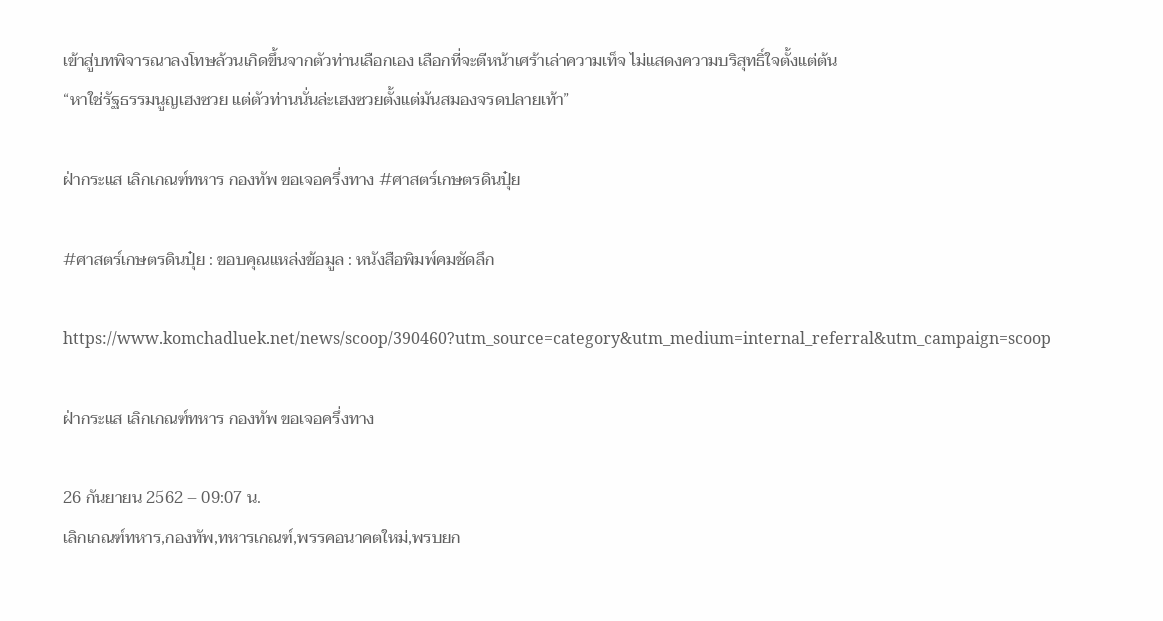เข้าสู่บทพิจารณาลงโทษล้วนเกิดขึ้นจากตัวท่านเลือกเอง เลือกที่จะตีหน้าเศร้าเล่าความเท็จ ไม่แสดงความบริสุทธิ์ใจตั้งแต่ต้น
“หาใช่รัฐธรรมนูญเฮงซวย แต่ตัวท่านนั่นล่ะเฮงซวยตั้งแต่มันสมองจรดปลายเท้า”

ฝ่ากระแส เลิกเกณฑ์ทหาร กองทัพ ขอเจอครึ่งทาง #ศาสตร์เกษตรดินปุ๋ย

#ศาสตร์เกษตรดินปุ๋ย : ขอบคุณแหล่งข้อมูล : หนังสือพิมพ์คมชัดลึก

https://www.komchadluek.net/news/scoop/390460?utm_source=category&utm_medium=internal_referral&utm_campaign=scoop

ฝ่ากระแส เลิกเกณฑ์ทหาร กองทัพ ขอเจอครึ่งทาง

26 กันยายน 2562 – 09:07 น.
เลิกเกณฑ์ทหาร,กองทัพ,ทหารเกณฑ์,พรรคอนาคตใหม่,พรบยก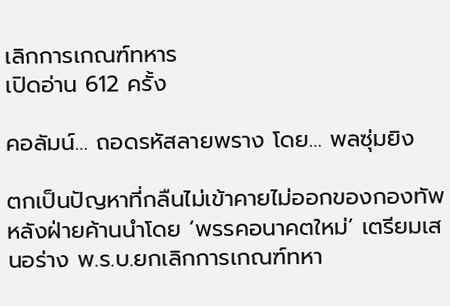เลิกการเกณฑ์ทหาร
เปิดอ่าน 612 ครั้ง

คอลัมน์… ถอดรหัสลายพราง โดย… พลซุ่มยิง

ตกเป็นปัญหาที่กลืนไม่เข้าคายไม่ออกของกองทัพ หลังฝ่ายค้านนำโดย ‘พรรคอนาคตใหม่’ เตรียมเสนอร่าง พ.ร.บ.ยกเลิกการเกณฑ์ทหา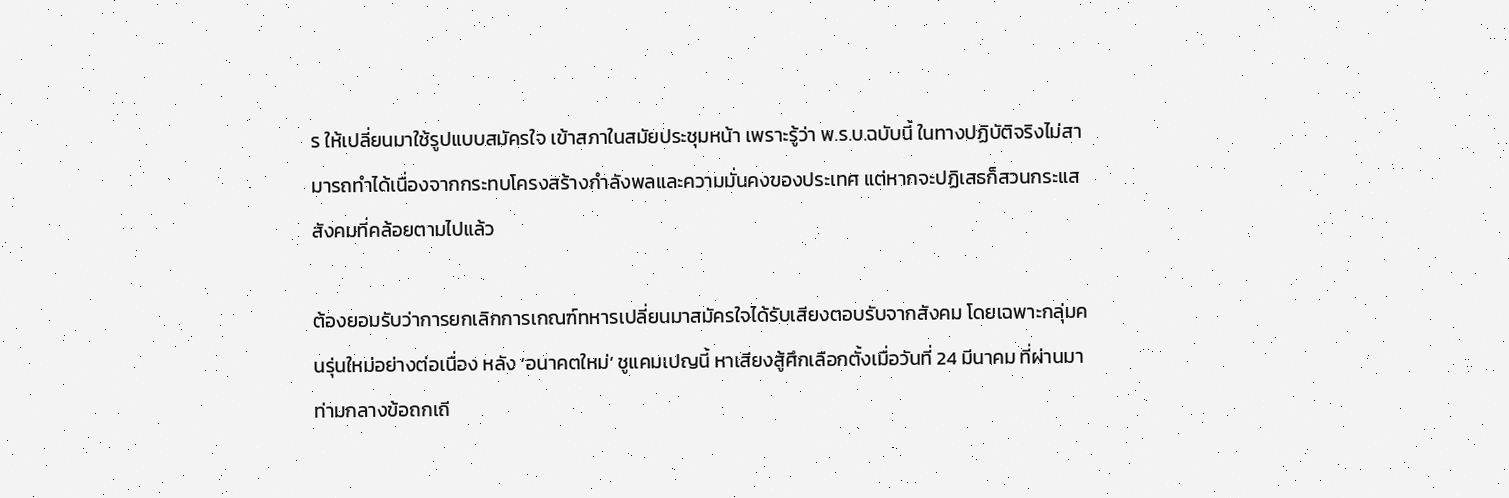ร ให้เปลี่ยนมาใช้รูปแบบสมัครใจ เข้าสภาในสมัยประชุมหน้า เพราะรู้ว่า พ.ร.บ.ฉบับนี้ ในทางปฏิบัติจริงไม่สามารถทำได้เนื่องจากกระทบโครงสร้างกำลังพลและความมั่นคงของประเทศ แต่หากจะปฏิเสธก็สวนกระแสสังคมที่คล้อยตามไปแล้ว

ต้องยอมรับว่าการยกเลิกการเกณฑ์ทหารเปลี่ยนมาสมัครใจได้รับเสียงตอบรับจากสังคม โดยเฉพาะกลุ่มคนรุ่นใหม่อย่างต่อเนื่อง หลัง ‘อนาคตใหม่’ ชูแคมเปญนี้ หาเสียงสู้ศึกเลือกตั้งเมื่อวันที่ 24 มีนาคม ที่ผ่านมา ท่ามกลางข้อถกเถี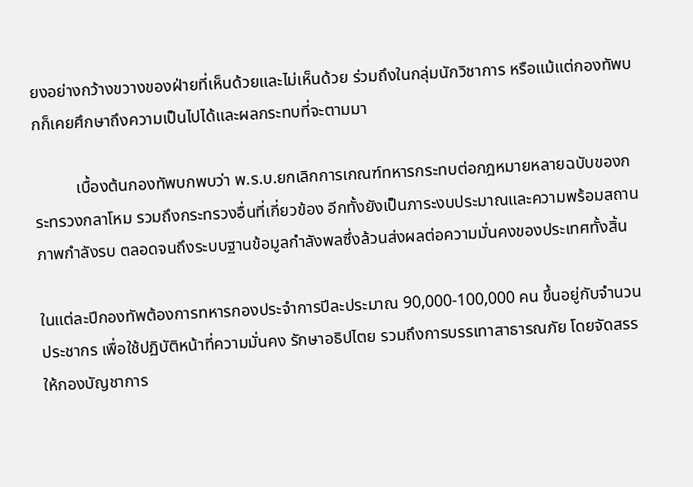ยงอย่างกว้างขวางของฝ่ายที่เห็นด้วยและไม่เห็นด้วย ร่วมถึงในกลุ่มนักวิชาการ หรือแม้แต่กองทัพบกก็เคยศึกษาถึงความเป็นไปได้และผลกระทบที่จะตามมา

          เบื้องต้นกองทัพบกพบว่า พ.ร.บ.ยกเลิกการเกณฑ์ทหารกระทบต่อกฎหมายหลายฉบับของกระทรวงกลาโหม รวมถึงกระทรวงอื่นที่เกี่ยวข้อง อีกทั้งยังเป็นภาระงบประมาณและความพร้อมสถานภาพกำลังรบ ตลอดจนถึงระบบฐานข้อมูลกำลังพลซึ่งล้วนส่งผลต่อความมั่นคงของประเทศทั้งสิ้น

ในแต่ละปีกองทัพต้องการทหารกองประจำการปีละประมาณ 90,000-100,000 คน ขึ้นอยู่กับจำนวนประชากร เพื่อใช้ปฏิบัติหน้าที่ความมั่นคง รักษาอธิปไตย รวมถึงการบรรเทาสาธารณภัย โดยจัดสรรให้กองบัญชาการ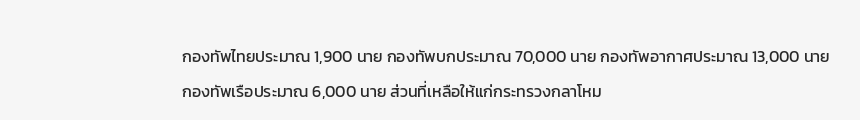กองทัพไทยประมาณ 1,900 นาย กองทัพบกประมาณ 70,000 นาย กองทัพอากาศประมาณ 13,000 นาย กองทัพเรือประมาณ 6,000 นาย ส่วนที่เหลือให้แก่กระทรวงกลาโหม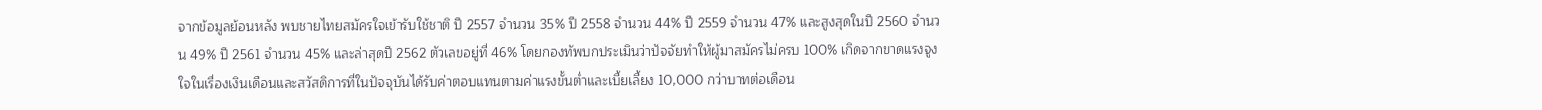จากข้อมูลย้อนหลัง พบชายไทยสมัครใจเข้ารับใช้ชาติ ปี 2557 จำนวน 35% ปี 2558 จำนวน 44% ปี 2559 จำนวน 47% และสูงสุดในปี 2560 จำนวน 49% ปี 2561 จำนวน 45% และล่าสุดปี 2562 ตัวเลขอยู่ที่ 46% โดยกองทัพบกประเมินว่าปัจจัยทำให้ผู้มาสมัครไม่ครบ 100% เกิดจากขาดแรงจูงใจในเรื่องเงินเดือนและสวัสดิการที่ในปัจจุบันได้รับค่าตอบแทนตามค่าแรงขั้นต่ำและเบี้ยเลี้ยง 10,000 กว่าบาทต่อเดือน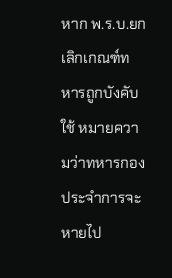หาก พ.ร.บ.ยกเลิกเกณฑ์ทหารถูกบังคับใช้ หมายความว่าทหารกองประจำการจะหายไป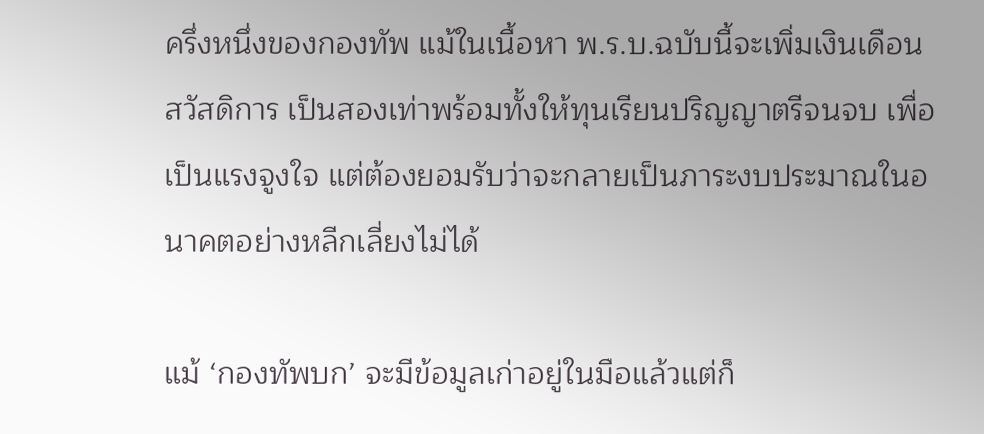ครึ่งหนึ่งของกองทัพ แม้ในเนื้อหา พ.ร.บ.ฉบับนี้จะเพิ่มเงินเดือน สวัสดิการ เป็นสองเท่าพร้อมทั้งให้ทุนเรียนปริญญาตรีจนจบ เพื่อเป็นแรงจูงใจ แต่ต้องยอมรับว่าจะกลายเป็นภาระงบประมาณในอนาคตอย่างหลีกเลี่ยงไม่ได้

แม้ ‘กองทัพบก’ จะมีข้อมูลเก่าอยู่ในมือแล้วแต่ก็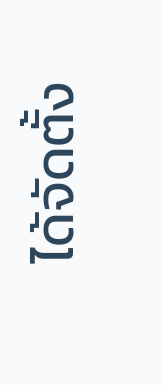ได้จัดตั้ง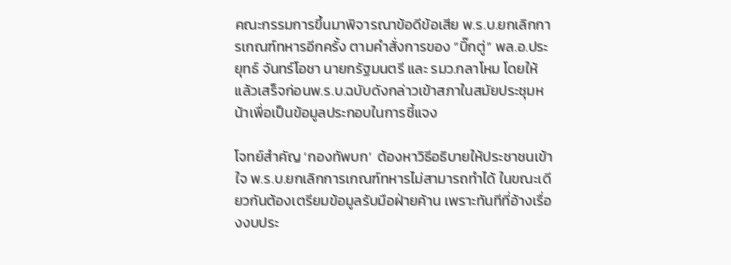คณะกรรมการขึ้นมาพิจารณาข้อดีข้อเสีย พ.ร.บ.ยกเลิกการเกณฑ์ทหารอีกครั้ง ตามคำสั่งการของ “บิ๊กตู่” พล.อ.ประยุทธ์ จันทร์โอชา นายกรัฐมนตรี และ รมว.กลาโหม โดยให้แล้วเสร็จก่อนพ.ร.บ.ฉบับดังกล่าวเข้าสภาในสมัยประชุมหน้าเพื่อเป็นข้อมูลประกอบในการชี้แจง

โจทย์สำคัญ ‘กองทัพบก’  ต้องหาวิธีอธิบายให้ประชาชนเข้าใจ พ.ร.บ.ยกเลิกการเกณฑ์ทหารไม่สามารถทำได้ ในขณะเดียวกันต้องเตรียมข้อมูลรับมือฝ่ายค้าน เพราะทันทีที่อ้างเรื่องงบประ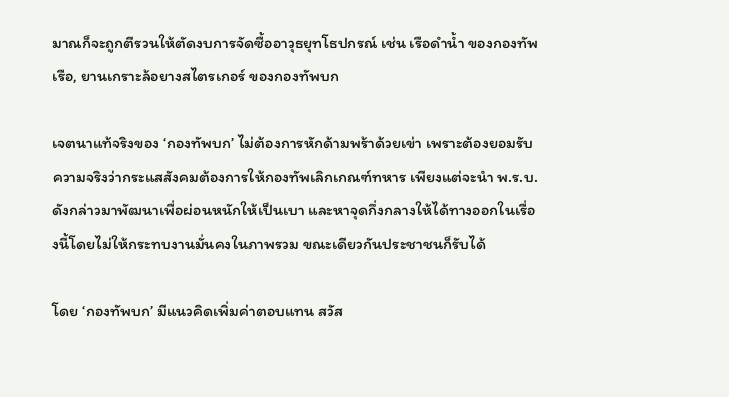มาณก็จะถูกตีรวนให้ตัดงบการจัดซื้ออาวุธยุทโธปกรณ์ เช่น เรือดำน้ำ ของกองทัพเรือ, ยานเกราะล้อยางสไตรเกอร์ ของกองทัพบก

เจตนาแท้จริงของ ‘กองทัพบก’ ไม่ต้องการหักด้ามพร้าด้วยเข่า เพราะต้องยอมรับความจริงว่ากระแสสังคมต้องการให้กองทัพเลิกเกณฑ์ทหาร เพียงแต่จะนำ พ.ร.บ.ดังกล่าวมาพัฒนาเพื่อผ่อนหนักให้เป็นเบา และหาจุดกึ่งกลางให้ได้ทางออกในเรื่องนี้โดยไม่ให้กระทบงานมั่นคงในภาพรวม ขณะเดียวกันประชาชนก็รับได้

โดย ‘กองทัพบก’ มีแนวคิดเพิ่มค่าตอบแทน สวัส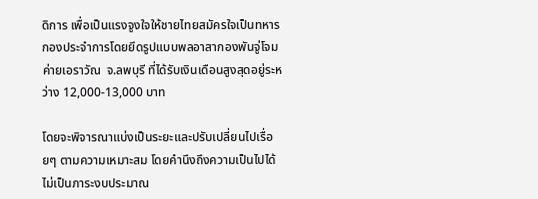ดิการ เพื่อเป็นแรงจูงใจให้ชายไทยสมัครใจเป็นทหารกองประจำการโดยยึดรูปแบบพลอาสากองพันจู่โจมค่ายเอราวัณ  จ.ลพบุรี ที่ได้รับเงินเดือนสูงสุดอยู่ระหว่าง 12,000-13,000 บาท

โดยจะพิจารณาแบ่งเป็นระยะและปรับเปลี่ยนไปเรื่อยๆ ตามความเหมาะสม โดยคำนึงถึงความเป็นไปได้ ไม่เป็นภาระงบประมาณ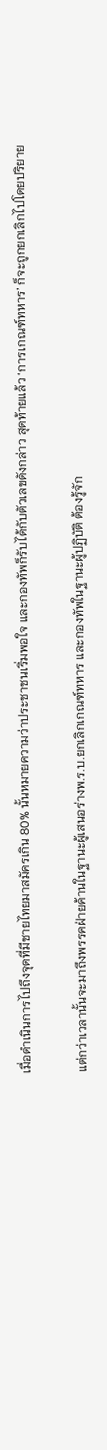เมื่อดำเนินการไปถึงจุดที่มีชายไทยมาสมัครเกิน 80% นั้นหมายความว่าประชาชนเริ่มพอใจ และกองทัพก็รับได้กับตัวเลขดังกล่าว สุดท้ายแล้ว ‘การเกณฑ์ทหาร’ ก็จะถูกยกเลิกไปโดยปริยาย

แต่กว่าเวลานั้นจะมาถึงพรรคฝ่ายค้านในฐานะผู้เสนอร่างพ.ร.บ.ยกเลิกเกณฑ์ทหาร และกองทัพในฐานะผู้ปฏิบัติ ต้องรู้จัก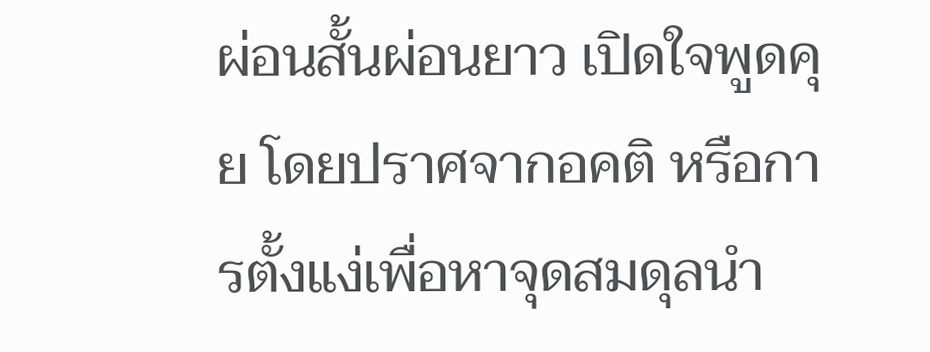ผ่อนสั้นผ่อนยาว เปิดใจพูดคุย โดยปราศจากอคติ หรือการตั้งแง่เพื่อหาจุดสมดุลนำ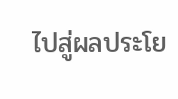ไปสู่ผลประโย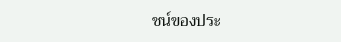ชน์ของประ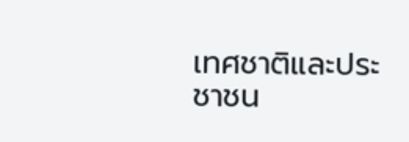เทศชาติและประชาชน